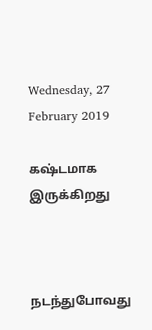Wednesday, 27 February 2019

கஷ்டமாக இருக்கிறது



நடந்துபோவது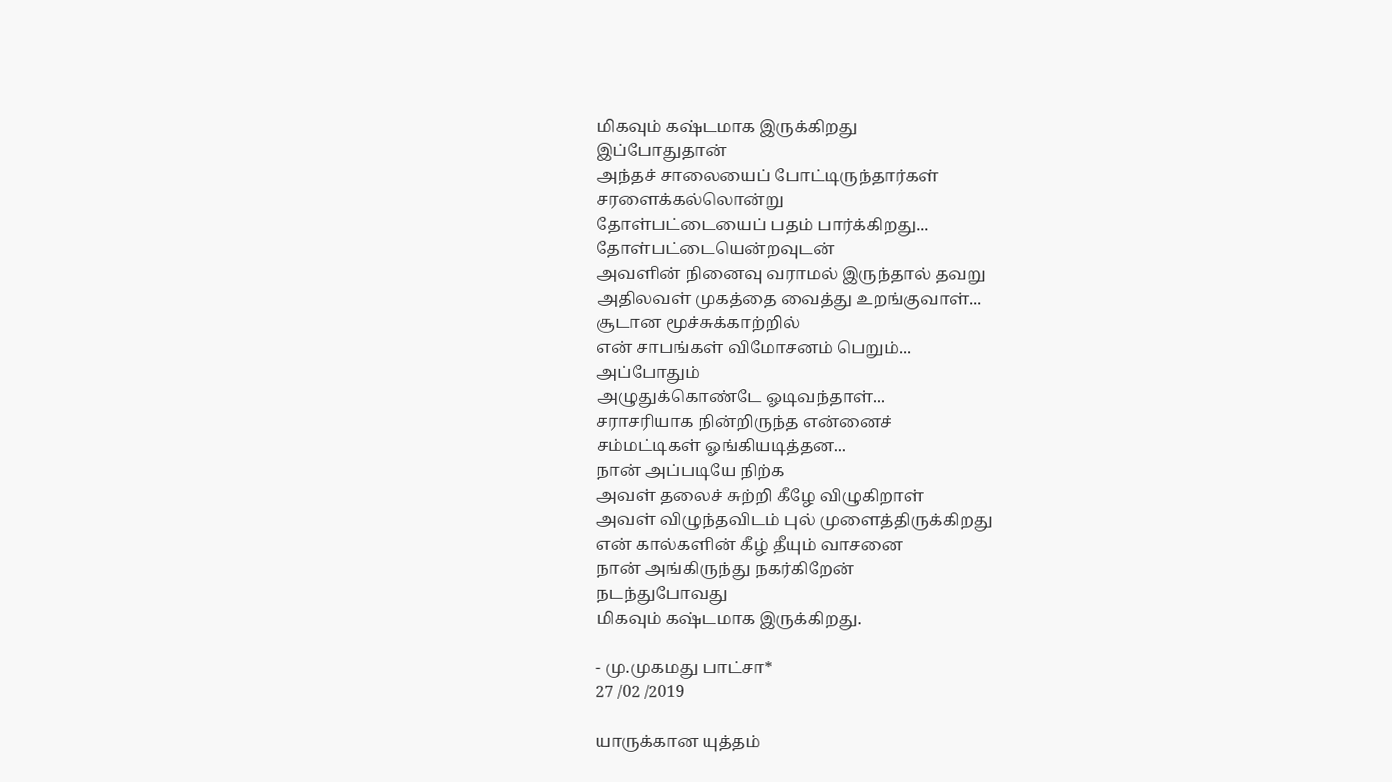மிகவும் கஷ்டமாக இருக்கிறது
இப்போதுதான்
அந்தச் சாலையைப் போட்டிருந்தார்கள்
சரளைக்கல்லொன்று
தோள்பட்டையைப் பதம் பார்க்கிறது...
தோள்பட்டையென்றவுடன்
அவளின் நினைவு வராமல் இருந்தால் தவறு
அதிலவள் முகத்தை வைத்து உறங்குவாள்...
சூடான மூச்சுக்காற்றில்
என் சாபங்கள் விமோசனம் பெறும்...
அப்போதும்
அழுதுக்கொண்டே ஓடிவந்தாள்...
சராசரியாக நின்றிருந்த என்னைச்
சம்மட்டிகள் ஓங்கியடித்தன...
நான் அப்படியே நிற்க
அவள் தலைச் சுற்றி கீழே விழுகிறாள்
அவள் விழுந்தவிடம் புல் முளைத்திருக்கிறது
என் கால்களின் கீழ் தீயும் வாசனை
நான் அங்கிருந்து நகர்கிறேன்
நடந்துபோவது
மிகவும் கஷ்டமாக இருக்கிறது.

- மு.முகமது பாட்சா*
27 /02 /2019

யாருக்கான யுத்தம்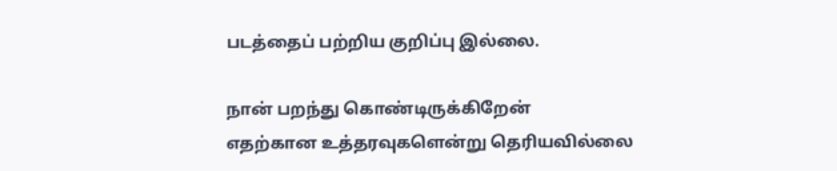படத்தைப் பற்றிய குறிப்பு இல்லை.

நான் பறந்து கொண்டிருக்கிறேன்
எதற்கான உத்தரவுகளென்று தெரியவில்லை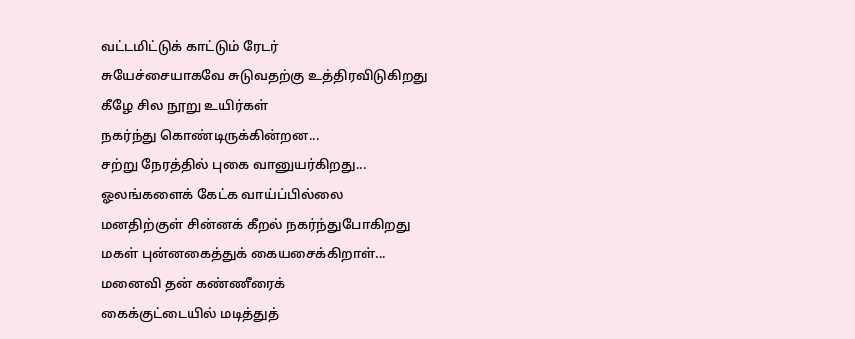வட்டமிட்டுக் காட்டும் ரேடர்
சுயேச்சையாகவே சுடுவதற்கு உத்திரவிடுகிறது
கீழே சில நூறு உயிர்கள்
நகர்ந்து கொண்டிருக்கின்றன...
சற்று நேரத்தில் புகை வானுயர்கிறது...
ஓலங்களைக் கேட்க வாய்ப்பில்லை
மனதிற்குள் சின்னக் கீறல் நகர்ந்துபோகிறது
மகள் புன்னகைத்துக் கையசைக்கிறாள்...
மனைவி தன் கண்ணீரைக்
கைக்குட்டையில் மடித்துத்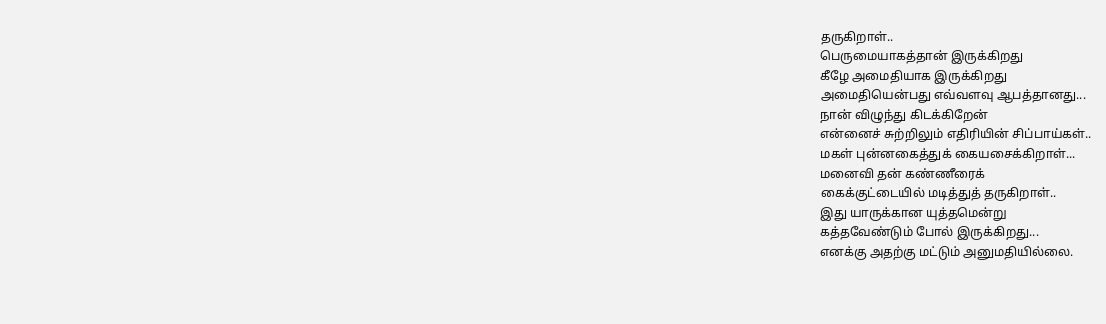தருகிறாள்..
பெருமையாகத்தான் இருக்கிறது
கீழே அமைதியாக இருக்கிறது
அமைதியென்பது எவ்வளவு ஆபத்தானது...
நான் விழுந்து கிடக்கிறேன்
என்னைச் சுற்றிலும் எதிரியின் சிப்பாய்கள்..
மகள் புன்னகைத்துக் கையசைக்கிறாள்...
மனைவி தன் கண்ணீரைக்
கைக்குட்டையில் மடித்துத் தருகிறாள்..
இது யாருக்கான யுத்தமென்று
கத்தவேண்டும் போல் இருக்கிறது...
எனக்கு அதற்கு மட்டும் அனுமதியில்லை.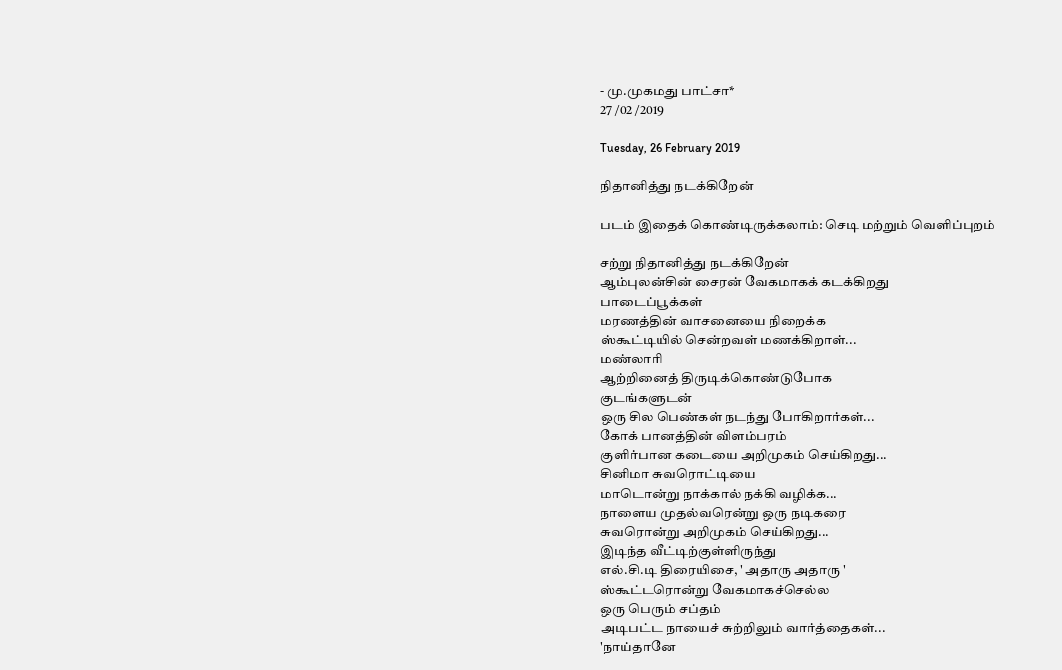- மு.முகமது பாட்சா*
27 /02 /2019

Tuesday, 26 February 2019

நிதானித்து நடக்கிறேன்

படம் இதைக் கொண்டிருக்கலாம்: செடி மற்றும் வெளிப்புறம்

சற்று நிதானித்து நடக்கிறேன்
ஆம்புலன்சின் சைரன் வேகமாகக் கடக்கிறது
பாடைப்பூக்கள்
மரணத்தின் வாசனையை நிறைக்க
ஸ்கூட்டியில் சென்றவள் மணக்கிறாள்...
மண்லாரி
ஆற்றினைத் திருடிக்கொண்டுபோக
குடங்களுடன்
ஒரு சில பெண்கள் நடந்து போகிறார்கள்...
கோக் பானத்தின் விளம்பரம்
குளிர்பான கடையை அறிமுகம் செய்கிறது...
சினிமா சுவரொட்டியை
மாடொன்று நாக்கால் நக்கி வழிக்க...
நாளைய முதல்வரென்று ஒரு நடிகரை
சுவரொன்று அறிமுகம் செய்கிறது...
இடிந்த வீட்டிற்குள்ளிருந்து
எல்.சி.டி திரையிசை, ' அதாரு அதாரு '
ஸ்கூட்டரொன்று வேகமாகச்செல்ல
ஒரு பெரும் சப்தம்
அடிபட்ட நாயைச் சுற்றிலும் வார்த்தைகள்...
'நாய்தானே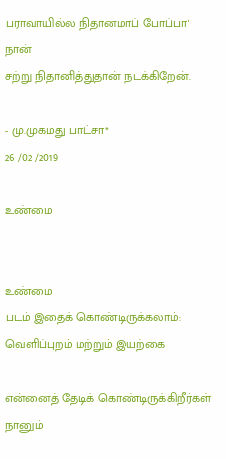பராவாயில்ல நிதானமாப் போப்பா'
நான்
சற்று நிதானித்துதான் நடக்கிறேன்.

- மு.முகமது பாட்சா*
26 /02 /2019

உண்மை


உண்மை
படம் இதைக் கொண்டிருக்கலாம்: வெளிப்புறம் மற்றும் இயற்கை

என்னைத் தேடிக் கொண்டிருக்கிறீர்கள்
நானும்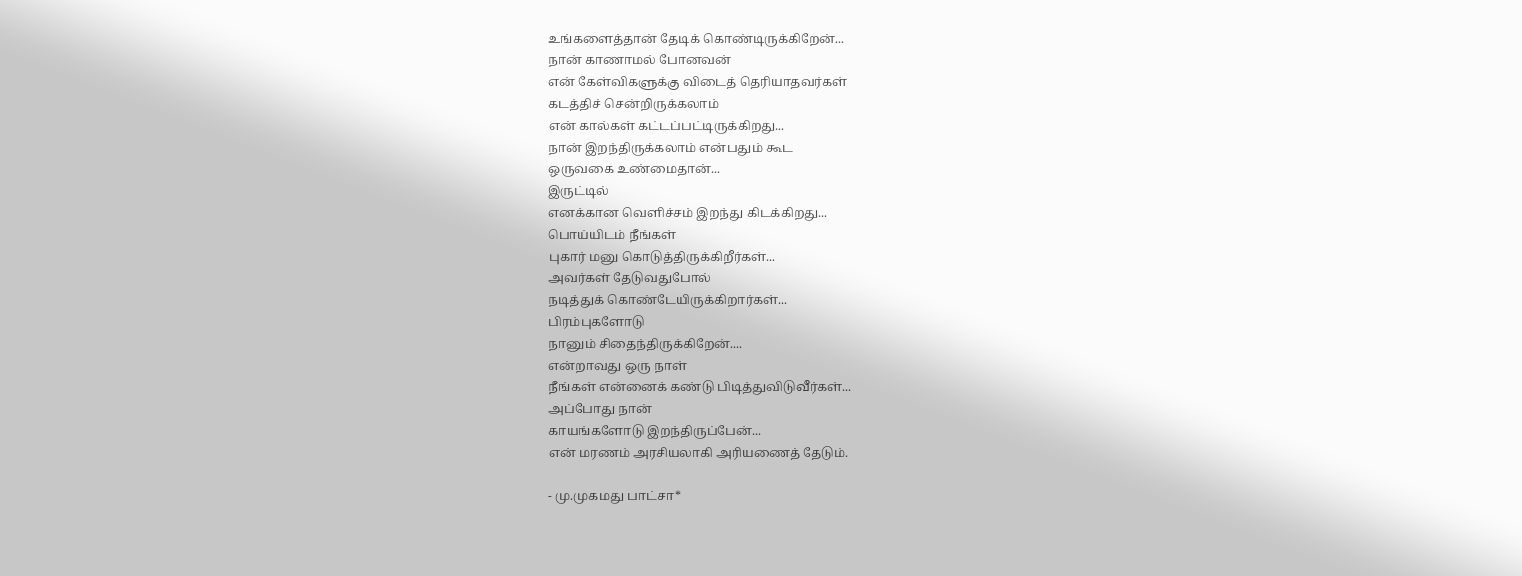உங்களைத்தான் தேடிக் கொண்டிருக்கிறேன்...
நான் காணாமல் போனவன்
என் கேள்விகளுக்கு விடைத் தெரியாதவர்கள்
கடத்திச் சென்றிருக்கலாம்
என் கால்கள் கட்டப்பட்டிருக்கிறது...
நான் இறந்திருக்கலாம் என்பதும் கூட
ஒருவகை உண்மைதான்...
இருட்டில்
எனக்கான வெளிச்சம் இறந்து கிடக்கிறது...
பொய்யிடம் நீங்கள்
புகார் மனு கொடுத்திருக்கிறீர்கள்...
அவர்கள் தேடுவதுபோல்
நடித்துக் கொண்டேயிருக்கிறார்கள்...
பிரம்புகளோடு
நானும் சிதைந்திருக்கிறேன்....
என்றாவது ஒரு நாள்
நீங்கள் என்னைக் கண்டு பிடித்துவிடுவீர்கள்...
அப்போது நான்
காயங்களோடு இறந்திருப்பேன்...
என் மரணம் அரசியலாகி அரியணைத் தேடும்.

- மு.முகமது பாட்சா*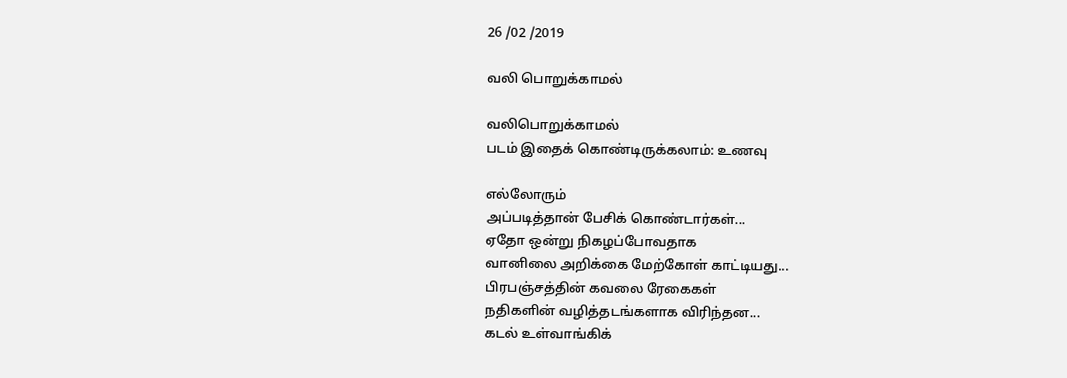26 /02 /2019

வலி பொறுக்காமல்

வலிபொறுக்காமல்
படம் இதைக் கொண்டிருக்கலாம்: உணவு

எல்லோரும்
அப்படித்தான் பேசிக் கொண்டார்கள்...
ஏதோ ஒன்று நிகழப்போவதாக
வானிலை அறிக்கை மேற்கோள் காட்டியது...
பிரபஞ்சத்தின் கவலை ரேகைகள்
நதிகளின் வழித்தடங்களாக விரிந்தன...
கடல் உள்வாங்கிக்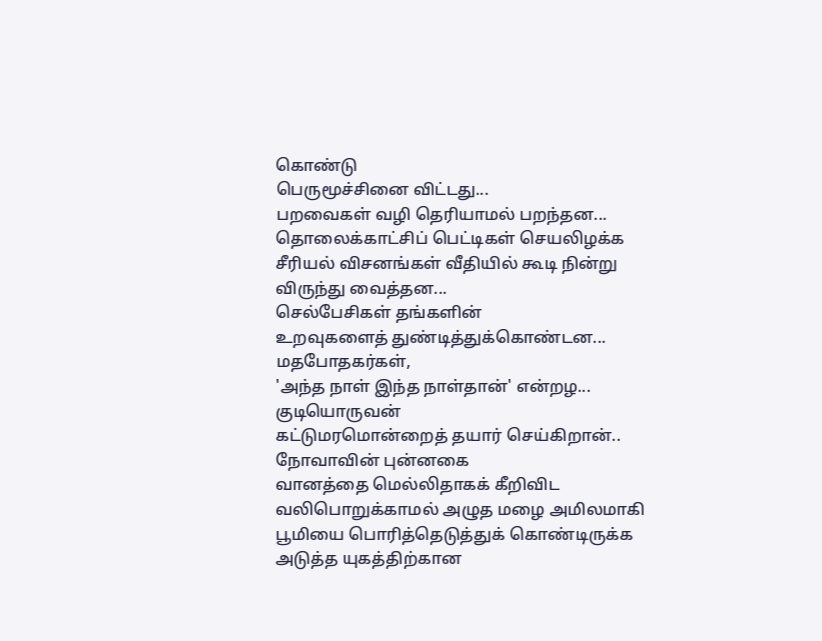கொண்டு
பெருமூச்சினை விட்டது...
பறவைகள் வழி தெரியாமல் பறந்தன...
தொலைக்காட்சிப் பெட்டிகள் செயலிழக்க
சீரியல் விசனங்கள் வீதியில் கூடி நின்று
விருந்து வைத்தன...
செல்பேசிகள் தங்களின்
உறவுகளைத் துண்டித்துக்கொண்டன...
மதபோதகர்கள்,
'அந்த நாள் இந்த நாள்தான்' என்றழ...
குடியொருவன்
கட்டுமரமொன்றைத் தயார் செய்கிறான்..
நோவாவின் புன்னகை
வானத்தை மெல்லிதாகக் கீறிவிட
வலிபொறுக்காமல் அழுத மழை அமிலமாகி
பூமியை பொரித்தெடுத்துக் கொண்டிருக்க
அடுத்த யுகத்திற்கான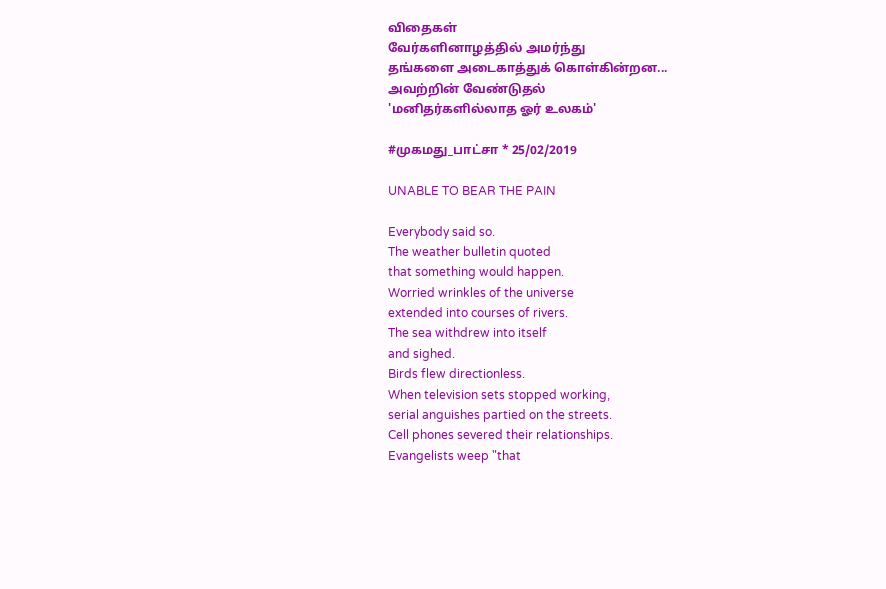விதைகள்
வேர்களினாழத்தில் அமர்ந்து
தங்களை அடைகாத்துக் கொள்கின்றன...
அவற்றின் வேண்டுதல்
'மனிதர்களில்லாத ஓர் உலகம்'

#முகமது_பாட்சா * 25/02/2019

UNABLE TO BEAR THE PAIN

Everybody said so.
The weather bulletin quoted
that something would happen.
Worried wrinkles of the universe
extended into courses of rivers.
The sea withdrew into itself
and sighed.
Birds flew directionless.
When television sets stopped working,
serial anguishes partied on the streets.
Cell phones severed their relationships.
Evangelists weep "that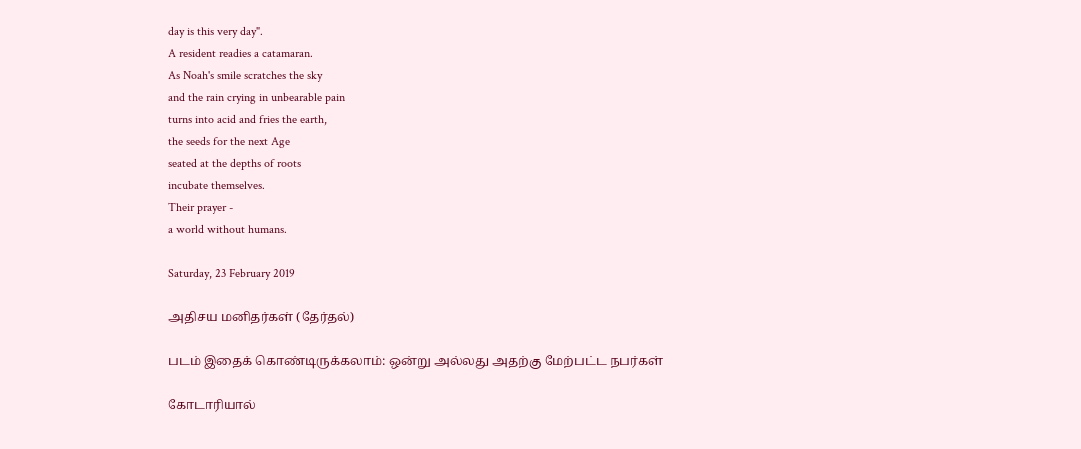day is this very day".
A resident readies a catamaran.
As Noah's smile scratches the sky
and the rain crying in unbearable pain
turns into acid and fries the earth,
the seeds for the next Age
seated at the depths of roots
incubate themselves.
Their prayer -
a world without humans.

Saturday, 23 February 2019

அதிசய மனிதர்கள் (தேர்தல்)

படம் இதைக் கொண்டிருக்கலாம்: ஒன்று அல்லது அதற்கு மேற்பட்ட நபர்கள்

கோடாரியால்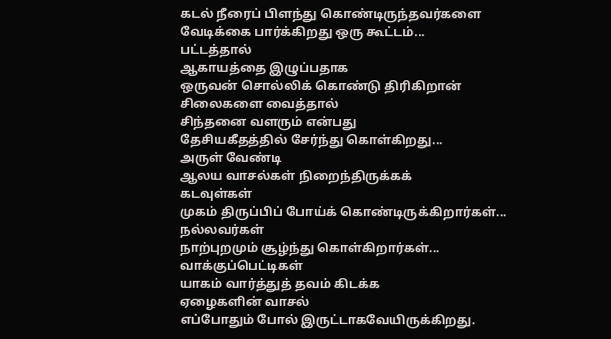கடல் நீரைப் பிளந்து கொண்டிருந்தவர்களை
வேடிக்கை பார்க்கிறது ஒரு கூட்டம்...
பட்டத்தால்
ஆகாயத்தை இழுப்பதாக
ஒருவன் சொல்லிக் கொண்டு திரிகிறான்
சிலைகளை வைத்தால்
சிந்தனை வளரும் என்பது
தேசியகீதத்தில் சேர்ந்து கொள்கிறது...
அருள் வேண்டி
ஆலய வாசல்கள் நிறைந்திருக்கக்
கடவுள்கள்
முகம் திருப்பிப் போய்க் கொண்டிருக்கிறார்கள்...
நல்லவர்கள்
நாற்புறமும் சூழ்ந்து கொள்கிறார்கள்...
வாக்குப்பெட்டிகள்
யாகம் வார்த்துத் தவம் கிடக்க
ஏழைகளின் வாசல்
எப்போதும் போல் இருட்டாகவேயிருக்கிறது.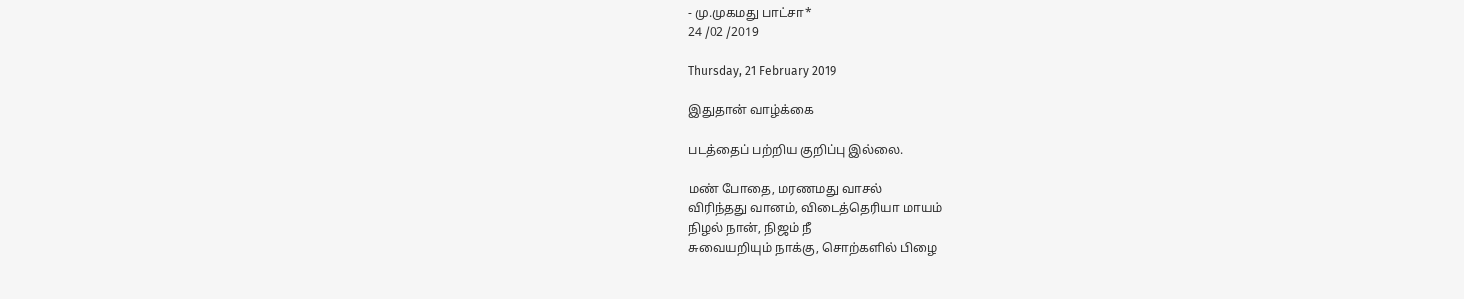- மு.முகமது பாட்சா*
24 /02 /2019

Thursday, 21 February 2019

இதுதான் வாழ்க்கை

படத்தைப் பற்றிய குறிப்பு இல்லை.

மண் போதை, மரணமது வாசல்
விரிந்தது வானம், விடைத்தெரியா மாயம்
நிழல் நான், நிஜம் நீ
சுவையறியும் நாக்கு, சொற்களில் பிழை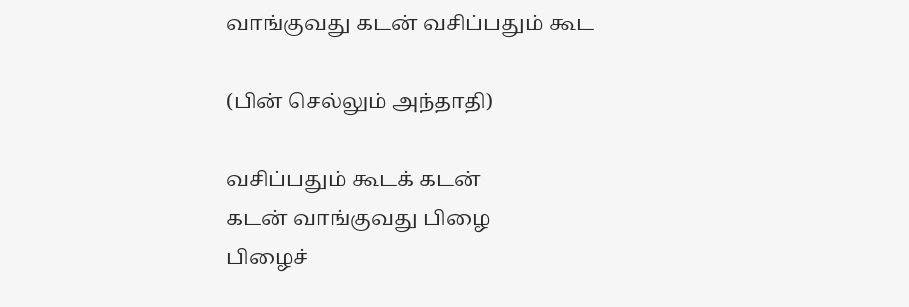வாங்குவது கடன் வசிப்பதும் கூட

(பின் செல்லும் அந்தாதி)

வசிப்பதும் கூடக் கடன்
கடன் வாங்குவது பிழை
பிழைச்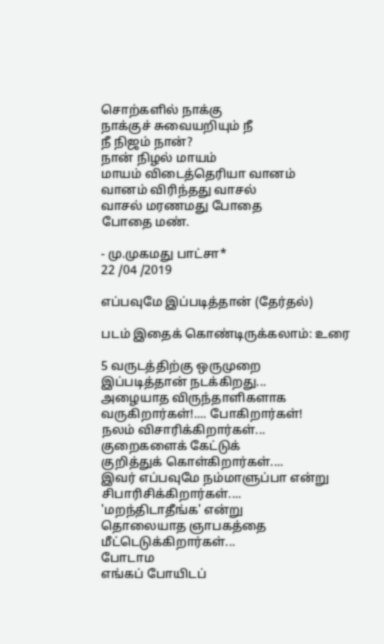சொற்களில் நாக்கு
நாக்குச் சுவையறியும் நீ
நீ நிஜம் நான்?
நான் நிழல் மாயம்
மாயம் விடைத்தெரியா வானம்
வானம் விரிந்தது வாசல்
வாசல் மரணமது போதை
போதை மண்.

- மு.முகமது பாட்சா*
22 /04 /2019

எப்பவுமே இப்படித்தான் (தேர்தல்)

படம் இதைக் கொண்டிருக்கலாம்: உரை

5 வருடத்திற்கு ஒருமுறை
இப்படித்தான் நடக்கிறது...
அழையாத விருந்தாளிகளாக
வருகிறார்கள்!.... போகிறார்கள்!
நலம் விசாரிக்கிறார்கள்...
குறைகளைக் கேட்டுக்
குறித்துக் கொள்கிறார்கள்....
இவர் எப்பவுமே நம்மாளுப்பா என்று
சிபாரிசிக்கிறார்கள்....
'மறந்திடாதீங்க' என்று
தொலையாத ஞாபகத்தை
மீட்டெடுக்கிறார்கள்...
போடாம
எங்கப் போயிடப்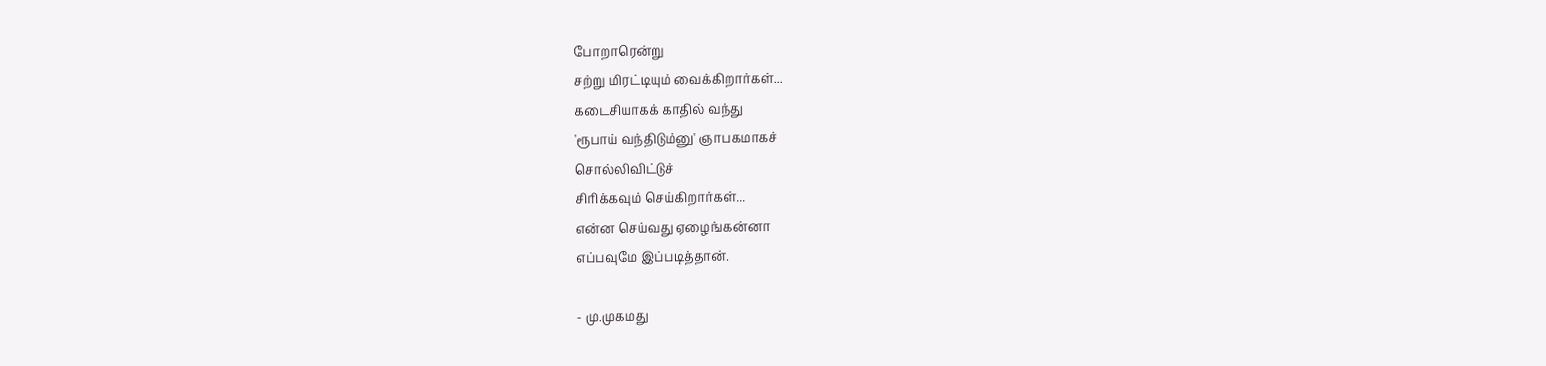போறாரென்று
சற்று மிரட்டியும் வைக்கிறார்கள்...
கடைசியாகக் காதில் வந்து
'ரூபாய் வந்திடும்னு' ஞாபகமாகச்
சொல்லிவிட்டுச்
சிரிக்கவும் செய்கிறார்கள்...
என்ன செய்வது ஏழைங்கன்னா
எப்பவுமே இப்படித்தான்.

- மு.முகமது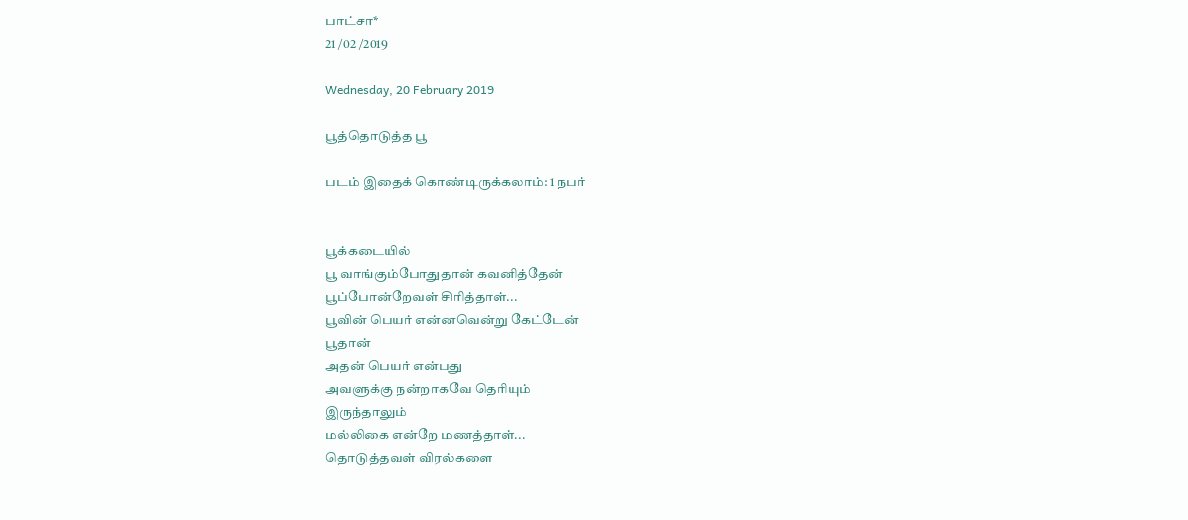பாட்சா*
21 /02 /2019

Wednesday, 20 February 2019

பூத்தொடுத்த பூ

படம் இதைக் கொண்டிருக்கலாம்: 1 நபர்


பூக்கடையில்
பூ வாங்கும்போதுதான் கவனித்தேன்
பூப்போன்றேவள் சிரித்தாள்...
பூவின் பெயர் என்னவென்று கேட்டேன்
பூதான்
அதன் பெயர் என்பது
அவளுக்கு நன்றாகவே தெரியும்
இருந்தாலும்
மல்லிகை என்றே மணத்தாள்...
தொடுத்தவள் விரல்களை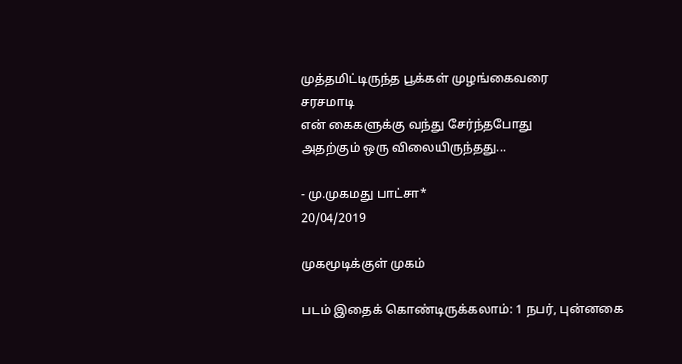முத்தமிட்டிருந்த பூக்கள் முழங்கைவரை
சரசமாடி
என் கைகளுக்கு வந்து சேர்ந்தபோது
அதற்கும் ஒரு விலையிருந்தது...

- மு.முகமது பாட்சா*
20/04/2019

முகமூடிக்குள் முகம்

படம் இதைக் கொண்டிருக்கலாம்: 1 நபர், புன்னகை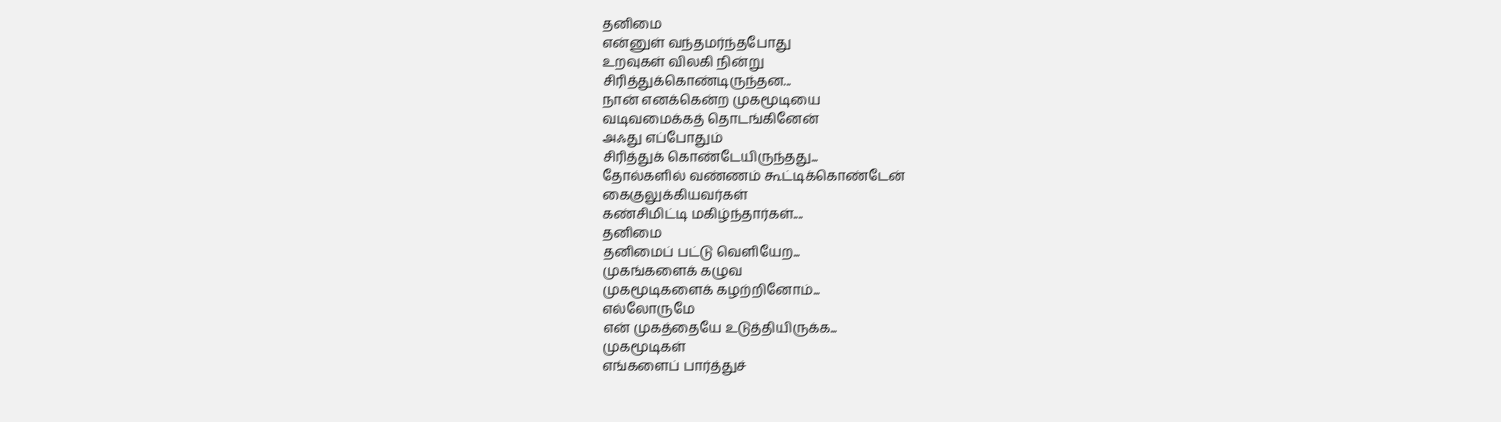தனிமை
என்னுள் வந்தமர்ந்தபோது
உறவுகள் விலகி நின்று
சிரித்துக்கொண்டிருந்தன...
நான் எனக்கென்ற முகமூடியை
வடிவமைக்கத் தொடங்கினேன்
அஃது எப்போதும்
சிரித்துக் கொண்டேயிருந்தது...
தோல்களில் வண்ணம் கூட்டிக்கொண்டேன்
கைகுலுக்கியவர்கள்
கண்சிமிட்டி மகிழ்ந்தார்கள்....
தனிமை
தனிமைப் பட்டு வெளியேற...
முகங்களைக் கழுவ
முகமூடிகளைக் கழற்றினோம்...
எல்லோருமே
என் முகத்தையே உடுத்தியிருக்க...
முகமூடிகள்
எங்களைப் பார்த்துச்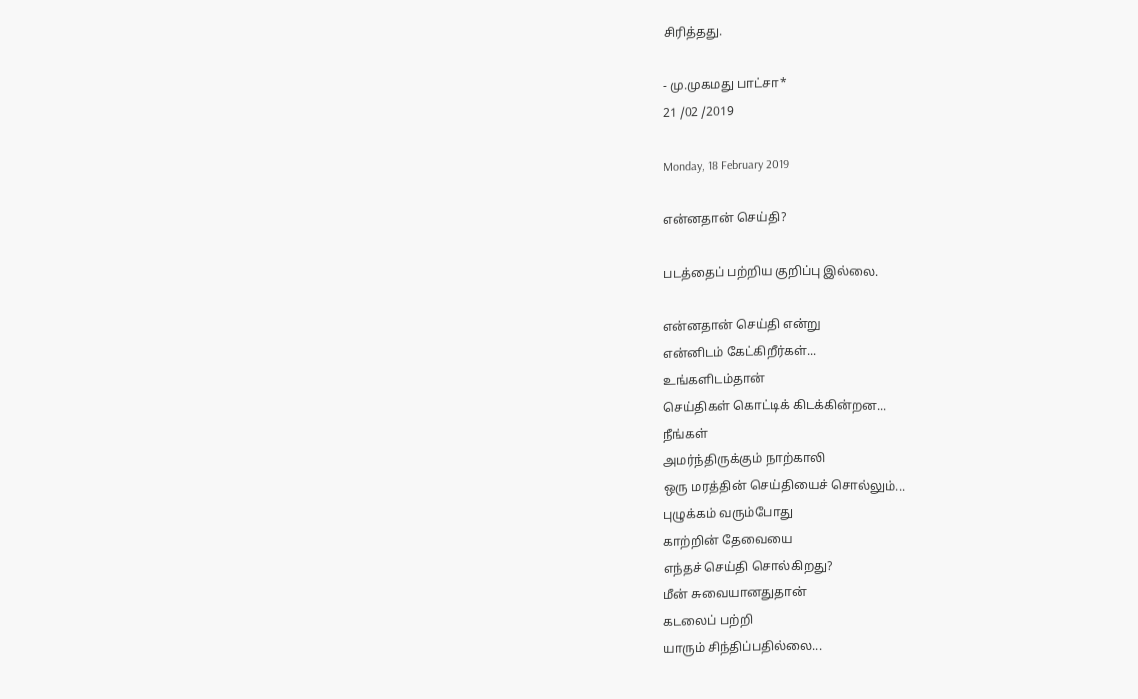சிரித்தது.

- மு.முகமது பாட்சா*
21 /02 /2019

Monday, 18 February 2019

என்னதான் செய்தி?

படத்தைப் பற்றிய குறிப்பு இல்லை.

என்னதான் செய்தி என்று
என்னிடம் கேட்கிறீர்கள்...
உங்களிடம்தான்
செய்திகள் கொட்டிக் கிடக்கின்றன...
நீங்கள்
அமர்ந்திருக்கும் நாற்காலி
ஒரு மரத்தின் செய்தியைச் சொல்லும்...
புழுக்கம் வரும்போது
காற்றின் தேவையை
எந்தச் செய்தி சொல்கிறது?
மீன் சுவையானதுதான்
கடலைப் பற்றி
யாரும் சிந்திப்பதில்லை...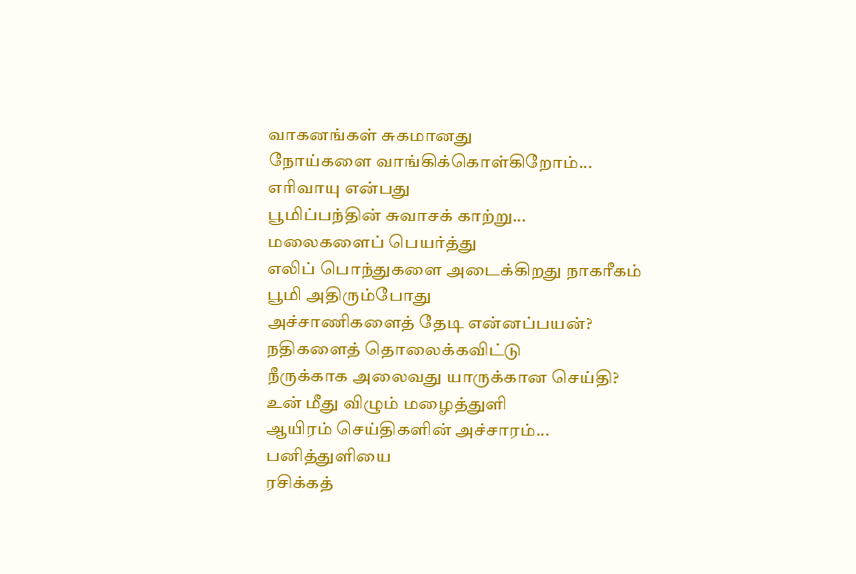வாகனங்கள் சுகமானது
நோய்களை வாங்கிக்கொள்கிறோம்...
எரிவாயு என்பது
பூமிப்பந்தின் சுவாசக் காற்று...
மலைகளைப் பெயர்த்து
எலிப் பொந்துகளை அடைக்கிறது நாகரீகம்
பூமி அதிரும்போது
அச்சாணிகளைத் தேடி என்னப்பயன்?
நதிகளைத் தொலைக்கவிட்டு
நீருக்காக அலைவது யாருக்கான செய்தி?
உன் மீது விழும் மழைத்துளி
ஆயிரம் செய்திகளின் அச்சாரம்...
பனித்துளியை
ரசிக்கத்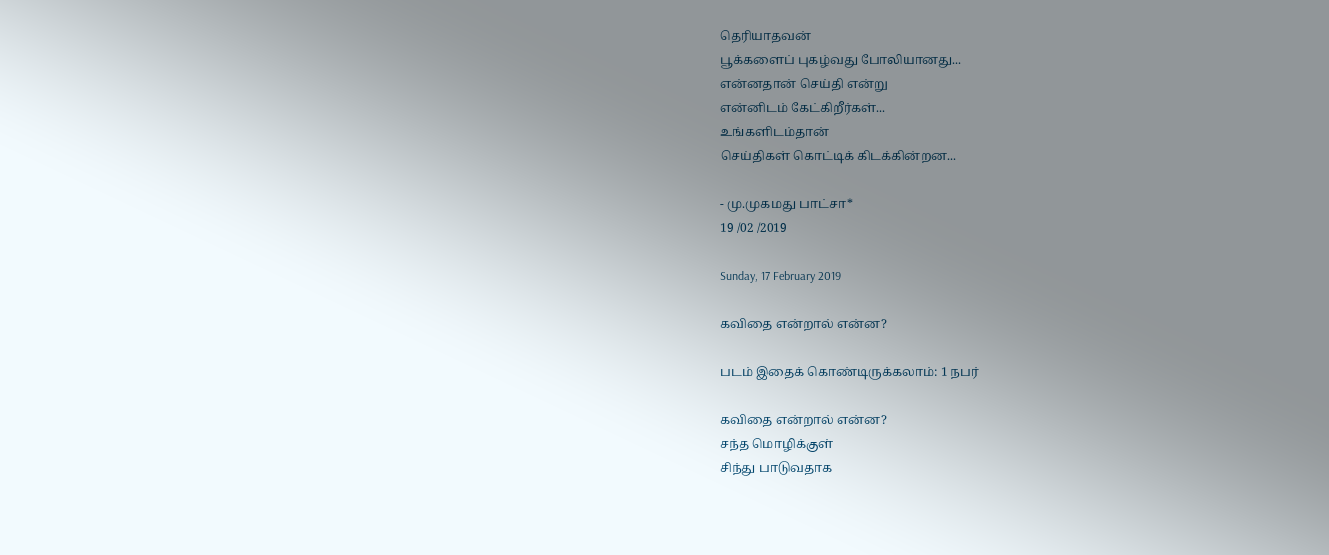தெரியாதவன்
பூக்களைப் புகழ்வது போலியானது...
என்னதான் செய்தி என்று
என்னிடம் கேட்கிறீர்கள்...
உங்களிடம்தான்
செய்திகள் கொட்டிக் கிடக்கின்றன...

- மு.முகமது பாட்சா*
19 /02 /2019

Sunday, 17 February 2019

கவிதை என்றால் என்ன?

படம் இதைக் கொண்டிருக்கலாம்: 1 நபர்

கவிதை என்றால் என்ன?
சந்த மொழிக்குள்
சிந்து பாடுவதாக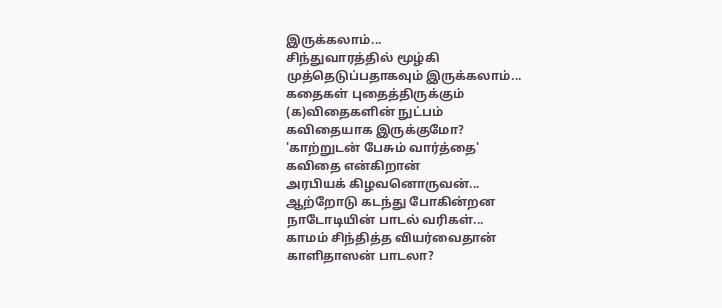இருக்கலாம்...
சிந்துவாரத்தில் மூழ்கி
முத்தெடுப்பதாகவும் இருக்கலாம்...
கதைகள் புதைத்திருக்கும்
(க)விதைகளின் நுட்பம்
கவிதையாக இருக்குமோ?
'காற்றுடன் பேசும் வார்த்தை'
கவிதை என்கிறான்
அரபியக் கிழவனொருவன்...
ஆற்றோடு கடந்து போகின்றன
நாடோடியின் பாடல் வரிகள்...
காமம் சிந்தித்த வியர்வைதான்
காளிதாஸன் பாடலா?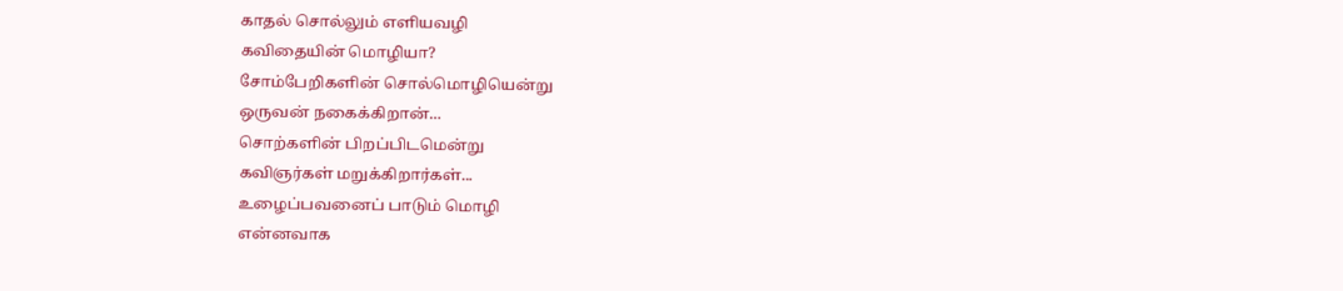காதல் சொல்லும் எளியவழி
கவிதையின் மொழியா?
சோம்பேறிகளின் சொல்மொழியென்று
ஒருவன் நகைக்கிறான்...
சொற்களின் பிறப்பிடமென்று
கவிஞர்கள் மறுக்கிறார்கள்...
உழைப்பவனைப் பாடும் மொழி
என்னவாக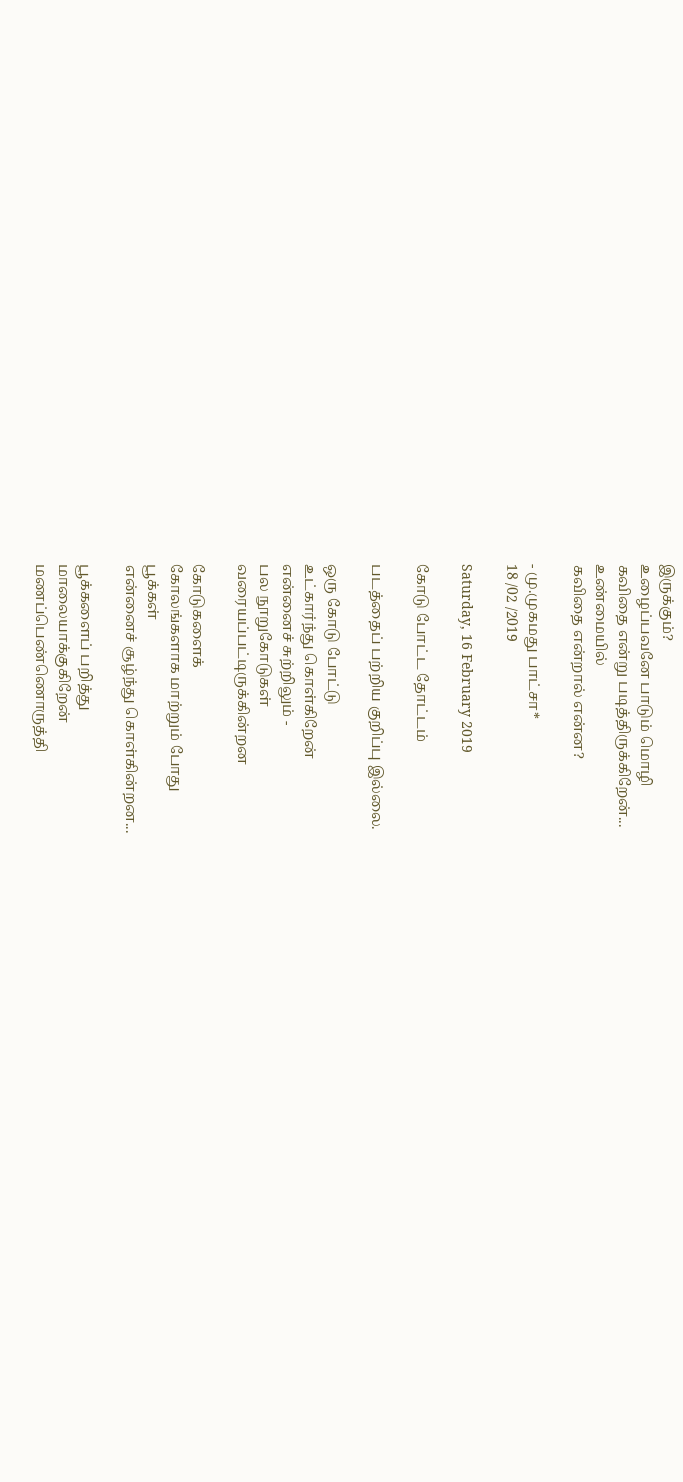இருக்கும்?
உழைப்பவனே பாடும் மொழி
கவிதை என்று படித்திருக்கிறேன்...
உண்மையில்
கவிதை என்றால் என்ன?

- மு.முகமது பாட்சா*
18 /02 /2019

Saturday, 16 February 2019

கோடு போட்ட தோட்டம்

படத்தைப் பற்றிய குறிப்பு இல்லை.

ஒரு கோடு போட்டு
உட்கார்ந்து கொள்கிறேன்
என்னைச் சுற்றிலும் -
பல நூறுகோடுகள்
வரையப்பட்டிருக்கின்றன

கோடுகளைக்
கோலங்களாக மாற்றும் போது
பூக்கள்
என்னைச் சூழ்ந்து கொள்கின்றன...

பூக்களைப் பறித்து
மாலையாக்குகிறேன்
மணப்பெண்ணொருத்தி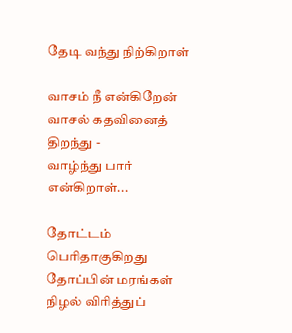தேடி வந்து நிற்கிறாள்

வாசம் நீ என்கிறேன்
வாசல் கதவினைத் திறந்து -
வாழ்ந்து பார் என்கிறாள்...

தோட்டம் பெரிதாகுகிறது
தோப்பின் மரங்கள்
நிழல் விரித்துப்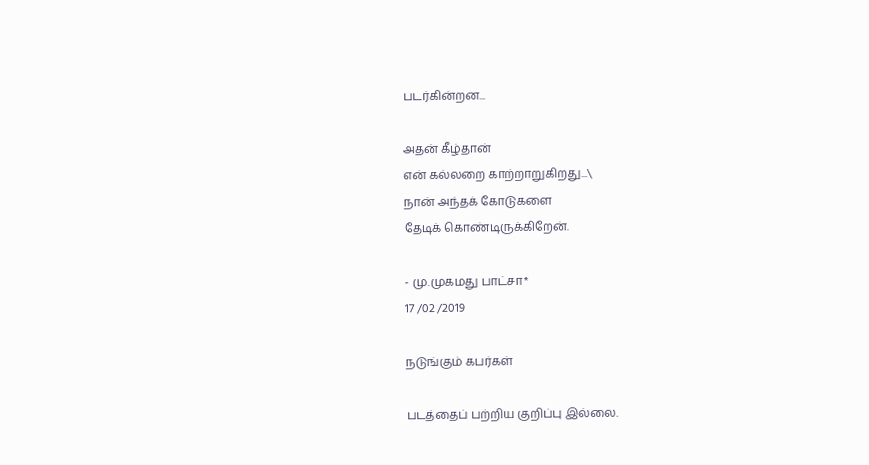படர்கின்றன...

அதன் கீழ்தான்
என் கல்லறை காற்றாறுகிறது...\
நான் அந்தக் கோடுகளை
தேடிக் கொண்டிருக்கிறேன்.

- மு.முகமது பாட்சா*
17 /02 /2019

நடுங்கும் கபர்கள்

படத்தைப் பற்றிய குறிப்பு இல்லை.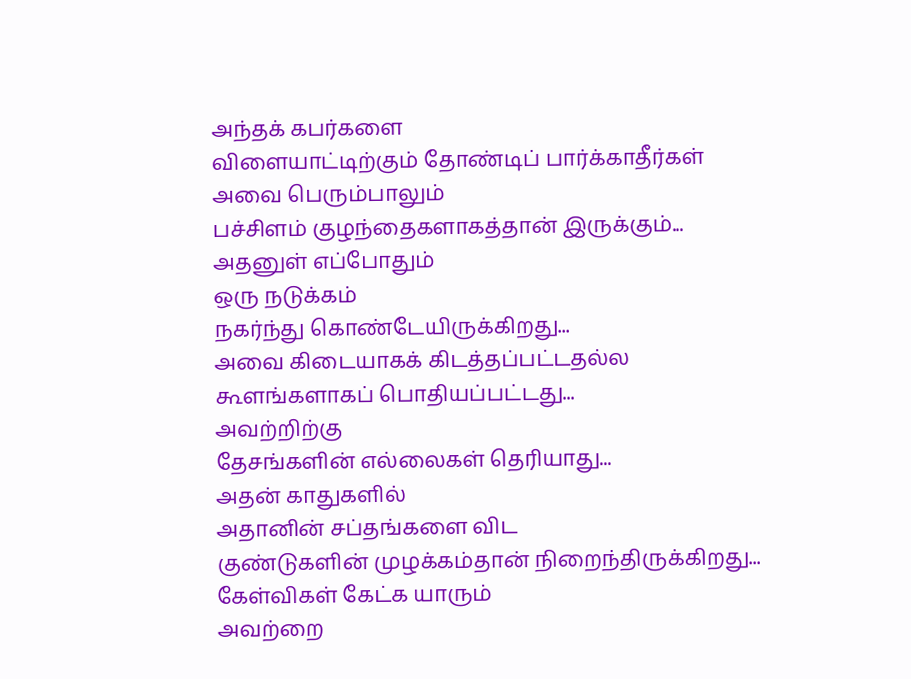அந்தக் கபர்களை
விளையாட்டிற்கும் தோண்டிப் பார்க்காதீர்கள்
அவை பெரும்பாலும்
பச்சிளம் குழந்தைகளாகத்தான் இருக்கும்...
அதனுள் எப்போதும்
ஒரு நடுக்கம்
நகர்ந்து கொண்டேயிருக்கிறது...
அவை கிடையாகக் கிடத்தப்பட்டதல்ல
கூளங்களாகப் பொதியப்பட்டது...
அவற்றிற்கு
தேசங்களின் எல்லைகள் தெரியாது...
அதன் காதுகளில்
அதானின் சப்தங்களை விட
குண்டுகளின் முழக்கம்தான் நிறைந்திருக்கிறது...
கேள்விகள் கேட்க யாரும்
அவற்றை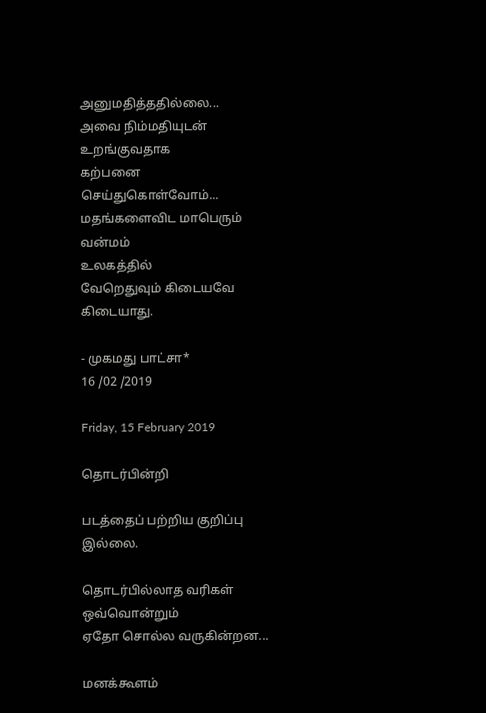அனுமதித்ததில்லை...
அவை நிம்மதியுடன் உறங்குவதாக
கற்பனை செய்துகொள்வோம்...
மதங்களைவிட மாபெரும் வன்மம்
உலகத்தில்
வேறெதுவும் கிடையவே கிடையாது.

- முகமது பாட்சா*
16 /02 /2019

Friday, 15 February 2019

தொடர்பின்றி

படத்தைப் பற்றிய குறிப்பு இல்லை.

தொடர்பில்லாத வரிகள்
ஒவ்வொன்றும்
ஏதோ சொல்ல வருகின்றன...

மனக்கூளம்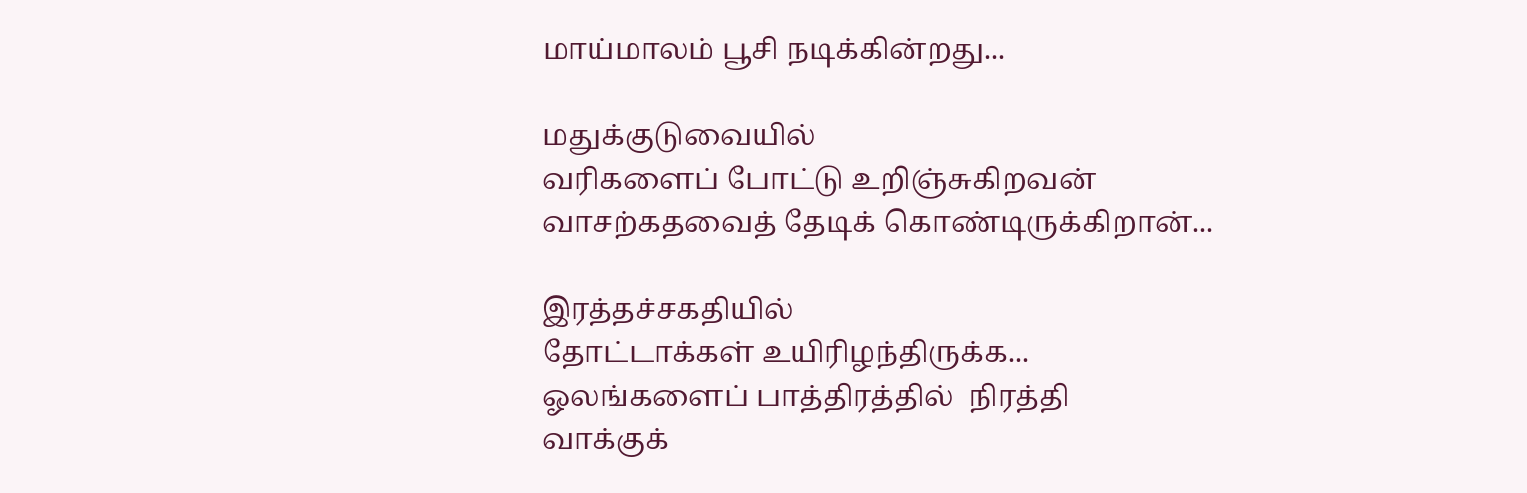மாய்மாலம் பூசி நடிக்கின்றது...

மதுக்குடுவையில்
வரிகளைப் போட்டு உறிஞ்சுகிறவன்
வாசற்கதவைத் தேடிக் கொண்டிருக்கிறான்...

இரத்தச்சகதியில்
தோட்டாக்கள் உயிரிழந்திருக்க...
ஓலங்களைப் பாத்திரத்தில்  நிரத்தி
வாக்குக்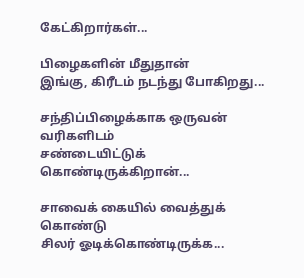கேட்கிறார்கள்...

பிழைகளின் மீதுதான்
இங்கு, கிரீடம் நடந்து போகிறது...

சந்திப்பிழைக்காக ஒருவன்
வரிகளிடம்
சண்டையிட்டுக் கொண்டிருக்கிறான்...

சாவைக் கையில் வைத்துக் கொண்டு
சிலர் ஓடிக்கொண்டிருக்க...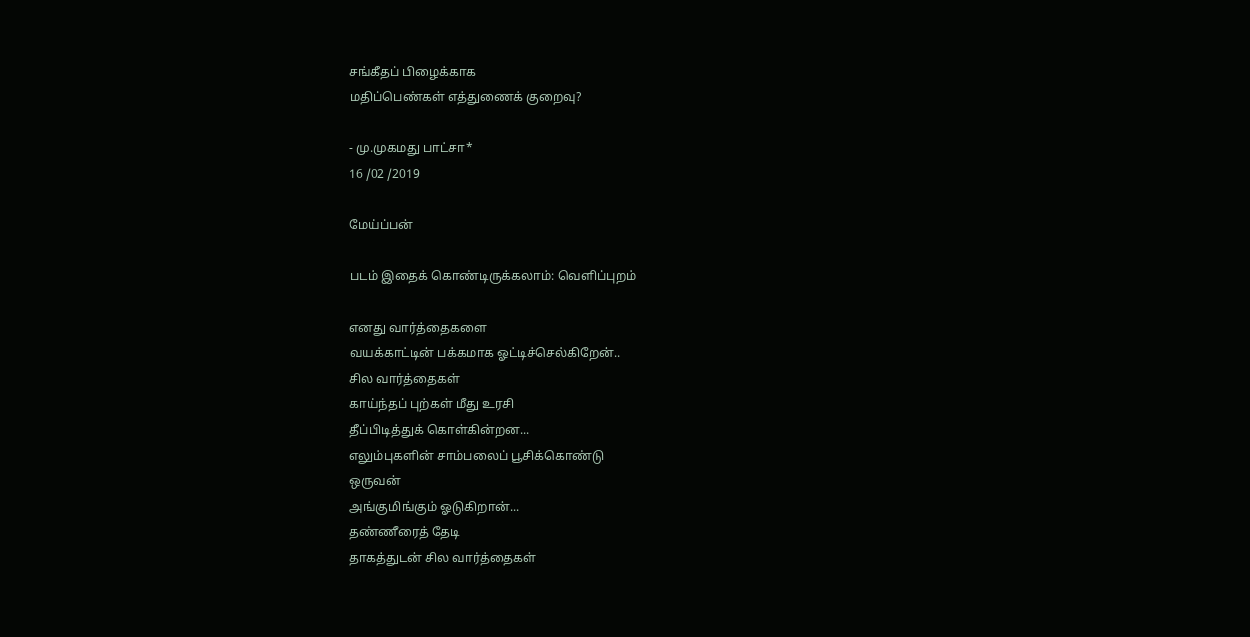சங்கீதப் பிழைக்காக
மதிப்பெண்கள் எத்துணைக் குறைவு?

- மு.முகமது பாட்சா*
16 /02 /2019

மேய்ப்பன்

படம் இதைக் கொண்டிருக்கலாம்: வெளிப்புறம்

எனது வார்த்தைகளை
வயக்காட்டின் பக்கமாக ஓட்டிச்செல்கிறேன்..
சில வார்த்தைகள்
காய்ந்தப் புற்கள் மீது உரசி
தீப்பிடித்துக் கொள்கின்றன...
எலும்புகளின் சாம்பலைப் பூசிக்கொண்டு
ஒருவன்
அங்குமிங்கும் ஓடுகிறான்...
தண்ணீரைத் தேடி
தாகத்துடன் சில வார்த்தைகள்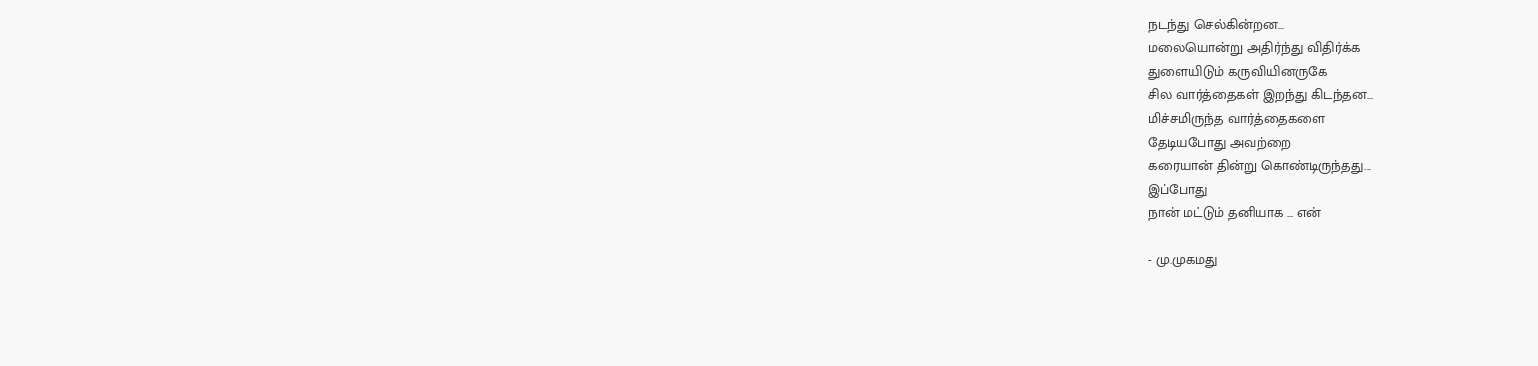நடந்து செல்கின்றன...
மலையொன்று அதிர்ந்து விதிர்க்க
துளையிடும் கருவியினருகே
சில வார்த்தைகள் இறந்து கிடந்தன...
மிச்சமிருந்த வார்த்தைகளை
தேடியபோது அவற்றை
கரையான் தின்று கொண்டிருந்தது...
இப்போது
நான் மட்டும் தனியாக ... என்

- மு.முகமது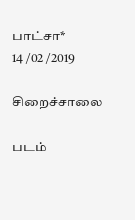பாட்சா*
14 /02 /2019

சிறைச்சாலை

படம்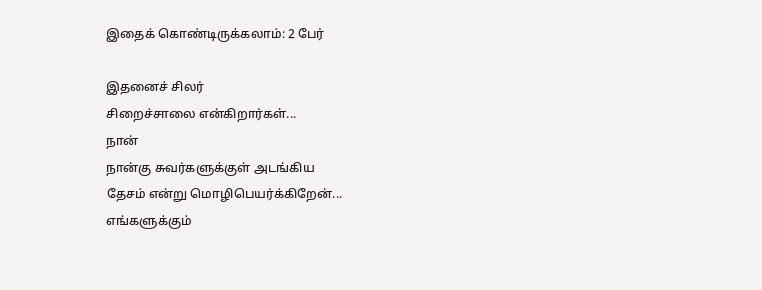இதைக் கொண்டிருக்கலாம்: 2 பேர்

இதனைச் சிலர்
சிறைச்சாலை என்கிறார்கள்...
நான்
நான்கு சுவர்களுக்குள் அடங்கிய
தேசம் என்று மொழிபெயர்க்கிறேன்...
எங்களுக்கும்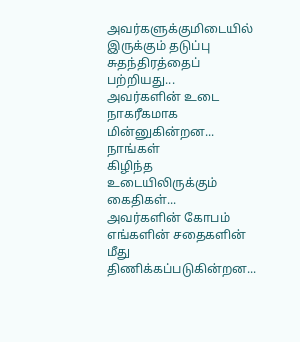அவர்களுக்குமிடையில் இருக்கும் தடுப்பு
சுதந்திரத்தைப் பற்றியது...
அவர்களின் உடை
நாகரீகமாக மின்னுகின்றன...
நாங்கள்
கிழிந்த உடையிலிருக்கும் கைதிகள்...
அவர்களின் கோபம்
எங்களின் சதைகளின் மீது
திணிக்கப்படுகின்றன...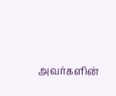அவர்களின்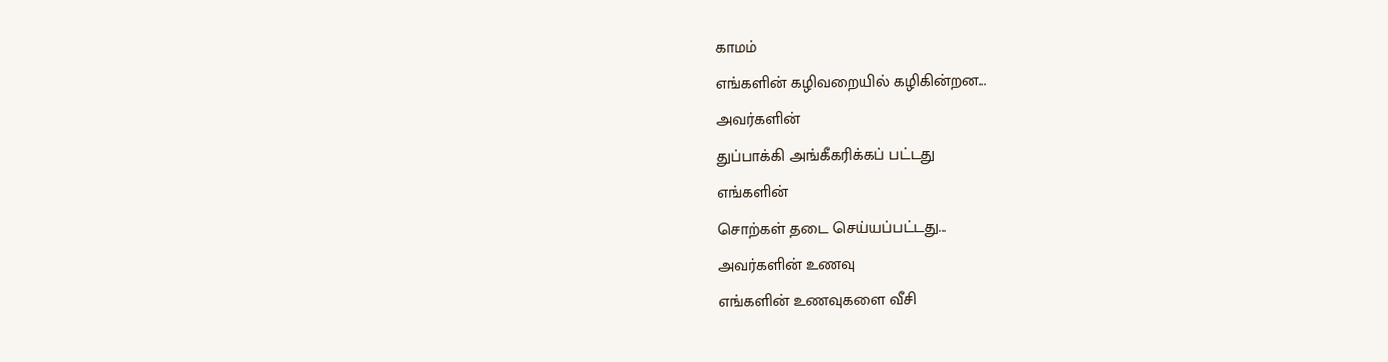காமம்
எங்களின் கழிவறையில் கழிகின்றன...
அவர்களின்
துப்பாக்கி அங்கீகரிக்கப் பட்டது
எங்களின்
சொற்கள் தடை செய்யப்பட்டது...
அவர்களின் உணவு
எங்களின் உணவுகளை வீசி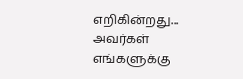எறிகின்றது...
அவர்கள்
எங்களுக்கு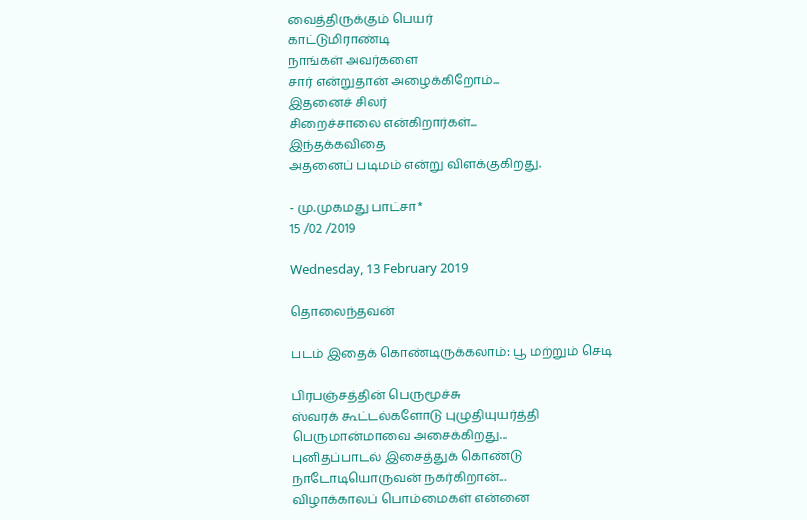வைத்திருக்கும் பெயர்
காட்டுமிராண்டி
நாங்கள் அவர்களை
சார் என்றுதான் அழைக்கிறோம்...
இதனைச் சிலர்
சிறைச்சாலை என்கிறார்கள்...
இந்தக்கவிதை
அதனைப் படிமம் என்று விளக்குகிறது.

- மு.முகமது பாட்சா*
15 /02 /2019

Wednesday, 13 February 2019

தொலைந்தவன்

படம் இதைக் கொண்டிருக்கலாம்: பூ மற்றும் செடி

பிரபஞ்சத்தின் பெருமூச்சு
ஸ்வரக் கூட்டல்களோடு புழுதியுயர்த்தி
பெருமான்மாவை அசைக்கிறது...
புனிதப்பாடல் இசைத்துக் கொண்டு
நாடோடியொருவன் நகர்கிறான்...
விழாக்காலப் பொம்மைகள் என்னை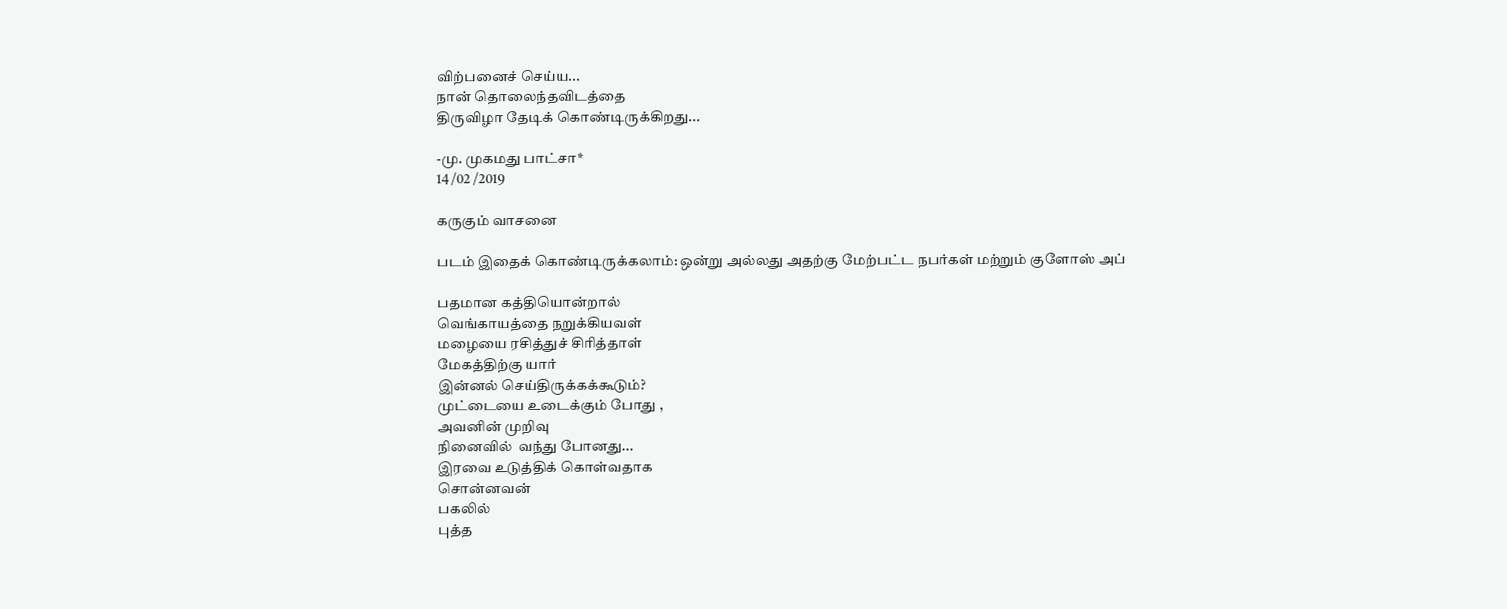விற்பனைச் செய்ய...
நான் தொலைந்தவிடத்தை
திருவிழா தேடிக் கொண்டிருக்கிறது...

-மு. முகமது பாட்சா*
14 /02 /2019

கருகும் வாசனை

படம் இதைக் கொண்டிருக்கலாம்: ஒன்று அல்லது அதற்கு மேற்பட்ட நபர்கள் மற்றும் குளோஸ் அப்

பதமான கத்தியொன்றால்
வெங்காயத்தை நறுக்கியவள்
மழையை ரசித்துச் சிரித்தாள்
மேகத்திற்கு யார்
இன்னல் செய்திருக்கக்கூடும்?
முட்டையை உடைக்கும் போது ,
அவனின் முறிவு
நினைவில்  வந்து போனது...
இரவை உடுத்திக் கொள்வதாக
சொன்னவன்
பகலில்
புத்த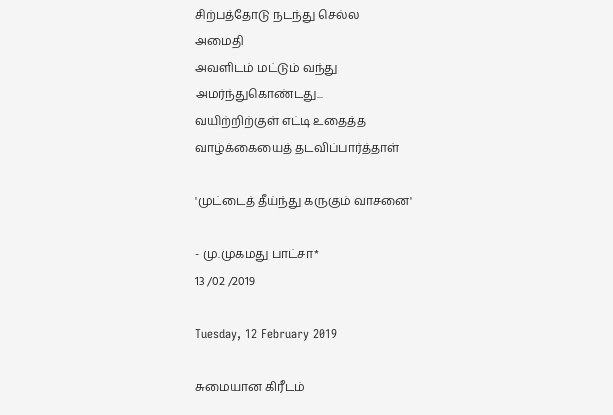சிற்பத்தோடு நடந்து செல்ல
அமைதி
அவளிடம் மட்டும் வந்து
அமர்ந்துகொண்டது...
வயிற்றிற்குள் எட்டி உதைத்த
வாழ்க்கையைத் தடவிப்பார்த்தாள்

'முட்டைத் தீய்ந்து கருகும் வாசனை'

- மு.முகமது பாட்சா*
13 /02 /2019

Tuesday, 12 February 2019

சுமையான கிரீடம்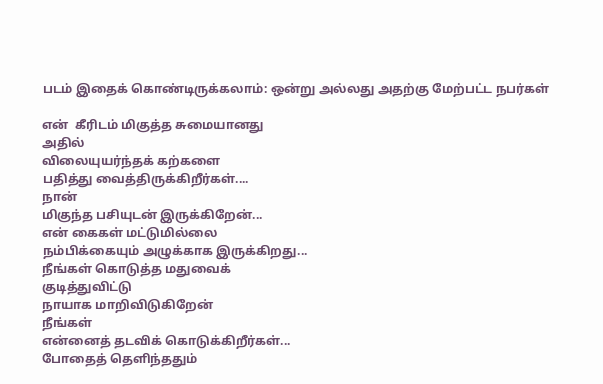படம் இதைக் கொண்டிருக்கலாம்: ஒன்று அல்லது அதற்கு மேற்பட்ட நபர்கள்

என்  கீரிடம் மிகுத்த சுமையானது
அதில்
விலையுயர்ந்தக் கற்களை
பதித்து வைத்திருக்கிறீர்கள்....
நான்
மிகுந்த பசியுடன் இருக்கிறேன்...
என் கைகள் மட்டுமில்லை
நம்பிக்கையும் அழுக்காக இருக்கிறது...
நீங்கள் கொடுத்த மதுவைக்
குடித்துவிட்டு
நாயாக மாறிவிடுகிறேன்
நீங்கள்
என்னைத் தடவிக் கொடுக்கிறீர்கள்...
போதைத் தெளிந்ததும்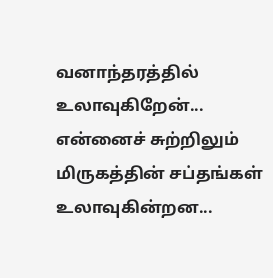வனாந்தரத்தில் உலாவுகிறேன்...
என்னைச் சுற்றிலும்
மிருகத்தின் சப்தங்கள் உலாவுகின்றன...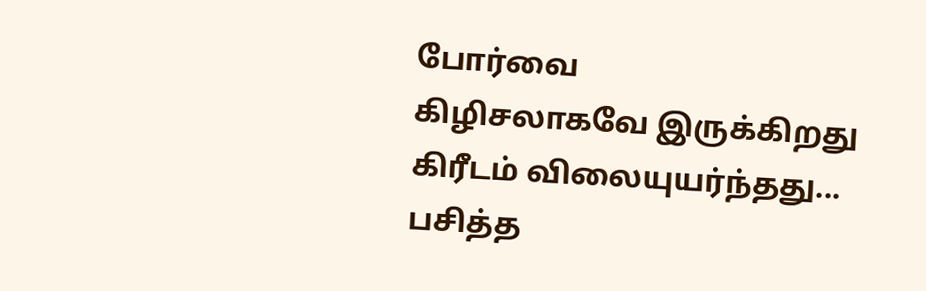போர்வை
கிழிசலாகவே இருக்கிறது
கிரீடம் விலையுயர்ந்தது...
பசித்த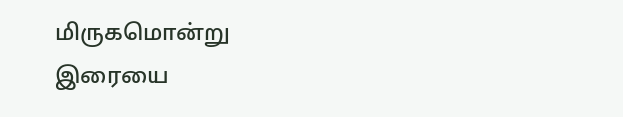மிருகமொன்று
இரையை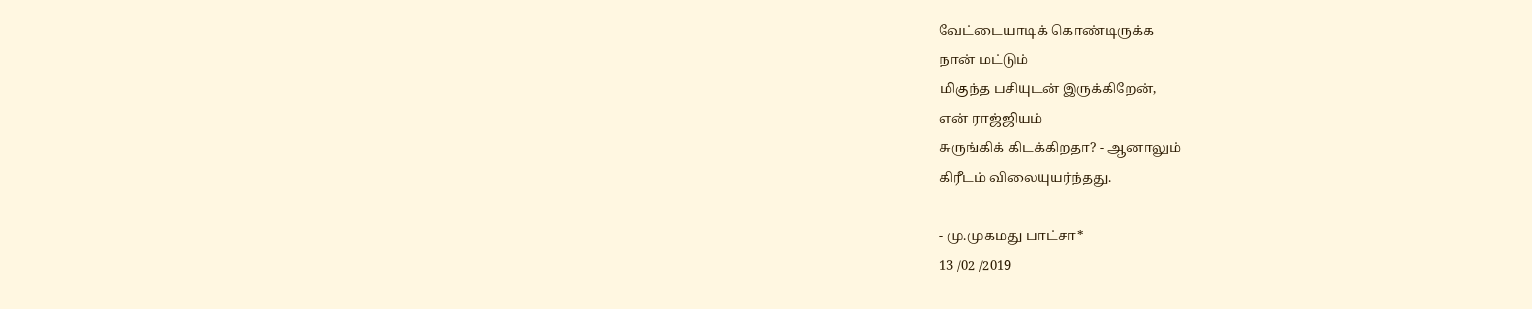வேட்டையாடிக் கொண்டிருக்க
நான் மட்டும்
மிகுந்த பசியுடன் இருக்கிறேன்,
என் ராஜ்ஜியம்
சுருங்கிக் கிடக்கிறதா? - ஆனாலும்
கிரீடம் விலையுயர்ந்தது.

- மு.முகமது பாட்சா*
13 /02 /2019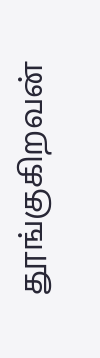தூங்குகிறவன்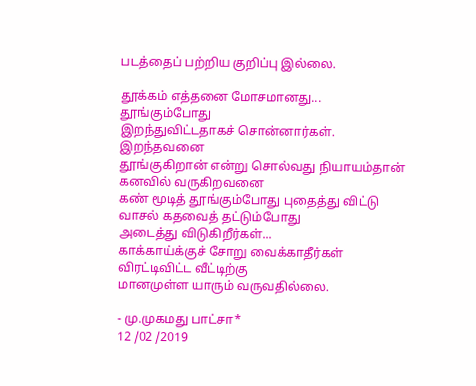படத்தைப் பற்றிய குறிப்பு இல்லை.

தூக்கம் எத்தனை மோசமானது...
தூங்கும்போது
இறந்துவிட்டதாகச் சொன்னார்கள்.
இறந்தவனை
தூங்குகிறான் என்று சொல்வது நியாயம்தான்
கனவில் வருகிறவனை
கண் மூடித் தூங்கும்போது புதைத்து விட்டு
வாசல் கதவைத் தட்டும்போது
அடைத்து விடுகிறீர்கள்...
காக்காய்க்குச் சோறு வைக்காதீர்கள்
விரட்டிவிட்ட வீட்டிற்கு
மானமுள்ள யாரும் வருவதில்லை.

- மு.முகமது பாட்சா*
12 /02 /2019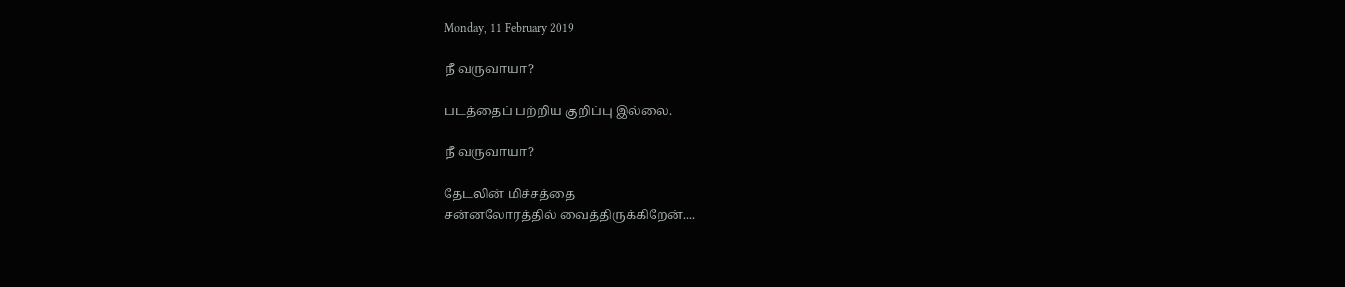Monday, 11 February 2019

நீ வருவாயா?

படத்தைப் பற்றிய குறிப்பு இல்லை.

நீ வருவாயா?

தேடலின் மிச்சத்தை
சன்னலோரத்தில் வைத்திருக்கிறேன்....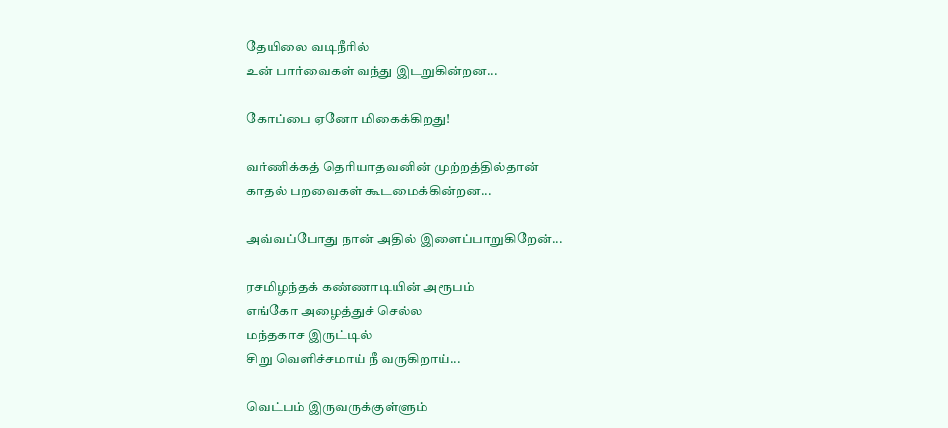தேயிலை வடிநீரில்
உன் பார்வைகள் வந்து இடறுகின்றன...

கோப்பை ஏனோ மிகைக்கிறது!

வர்ணிக்கத் தெரியாதவனின் முற்றத்தில்தான்
காதல் பறவைகள் கூடமைக்கின்றன...

அவ்வப்போது நான் அதில் இளைப்பாறுகிறேன்...

ரசமிழந்தக் கண்ணாடியின் அரூபம்
எங்கோ அழைத்துச் செல்ல
மந்தகாச இருட்டில்
சிறு வெளிச்சமாய் நீ வருகிறாய்...

வெட்பம் இருவருக்குள்ளும்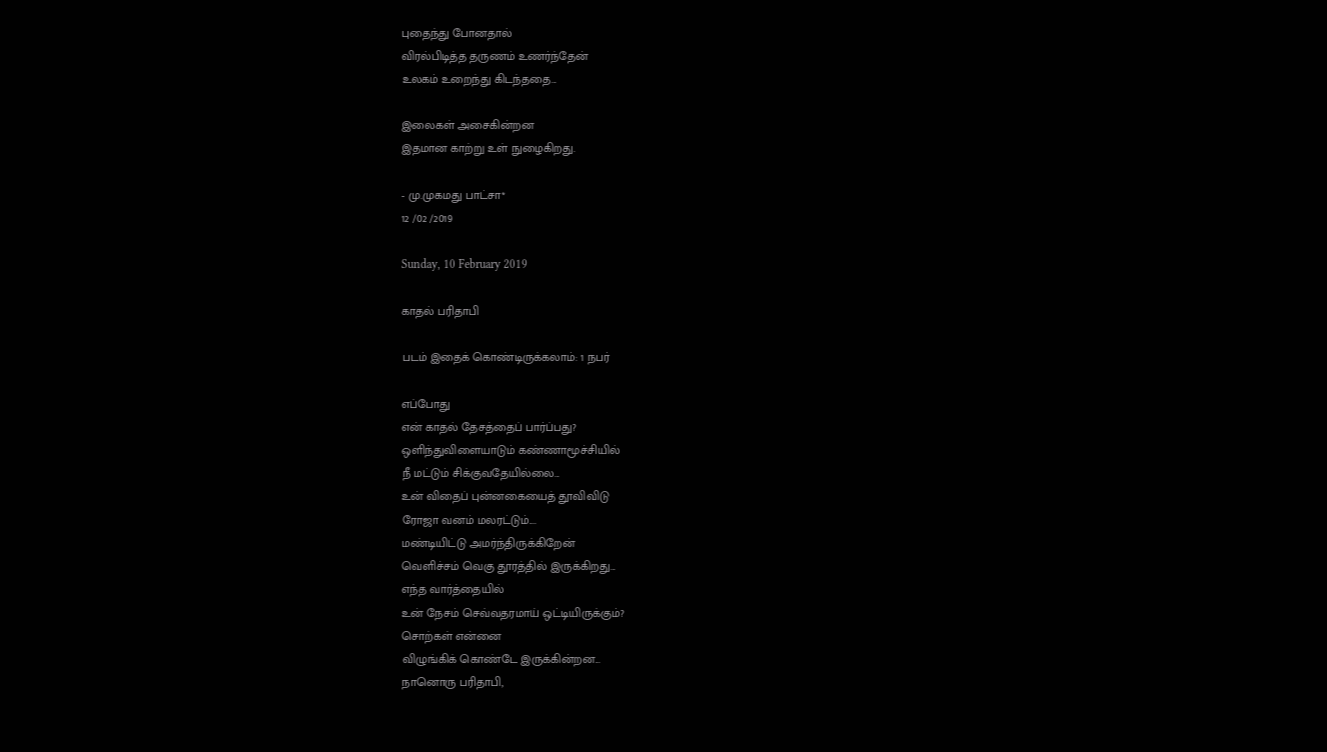புதைந்து போனதால்
விரல்பிடித்த தருணம் உணர்ந்தேன்
உலகம் உறைந்து கிடந்ததை...

இலைகள் அசைகின்றன
இதமான காற்று உள் நுழைகிறது.

- மு.முகமது பாட்சா*
12 /02 /2019

Sunday, 10 February 2019

காதல் பரிதாபி

படம் இதைக் கொண்டிருக்கலாம்: 1 நபர்

எப்போது
என் காதல் தேசத்தைப் பார்ப்பது?
ஒளிந்துவிளையாடும் கண்ணாமூச்சியில்
நீ மட்டும் சிக்குவதேயில்லை...
உன் விதைப் புன்னகையைத் தூவிவிடு
ரோஜா வனம் மலரட்டும்....
மண்டியிட்டு அமர்ந்திருக்கிறேன்
வெளிச்சம் வெகு தூரத்தில் இருக்கிறது...
எந்த வார்த்தையில்
உன் நேசம் செவ்வதரமாய் ஒட்டியிருக்கும்?
சொற்கள் என்னை
விழுங்கிக் கொண்டே இருக்கின்றன...
நானொரு பரிதாபி,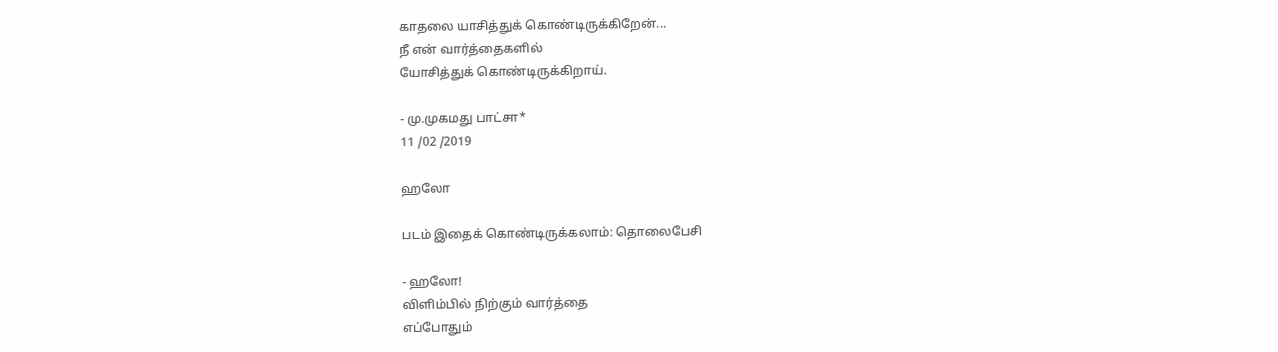காதலை யாசித்துக் கொண்டிருக்கிறேன்...
நீ என் வார்த்தைகளில்
யோசித்துக் கொண்டிருக்கிறாய்.

- மு.முகமது பாட்சா*
11 /02 /2019

ஹலோ

படம் இதைக் கொண்டிருக்கலாம்: தொலைபேசி

- ஹலோ!
விளிம்பில் நிற்கும் வார்த்தை
எப்போதும்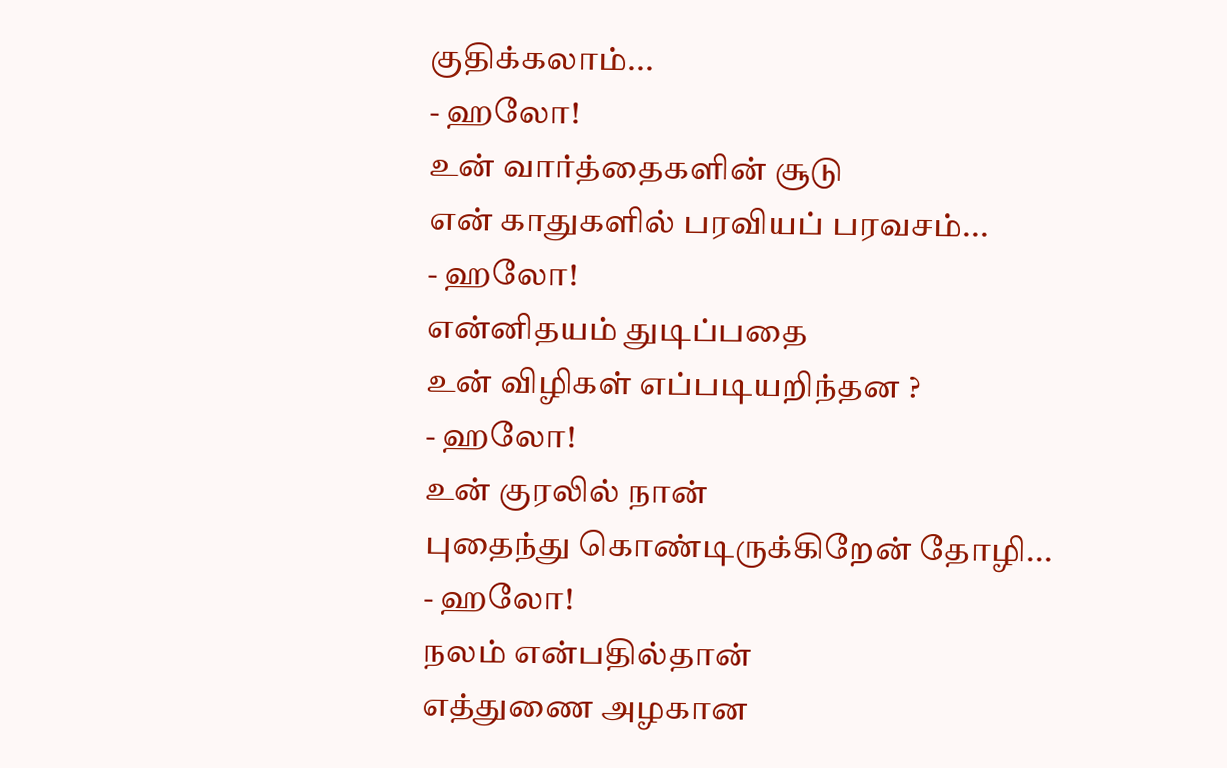குதிக்கலாம்...
- ஹலோ!
உன் வார்த்தைகளின் சூடு
என் காதுகளில் பரவியப் பரவசம்...
- ஹலோ!
என்னிதயம் துடிப்பதை
உன் விழிகள் எப்படியறிந்தன ?
- ஹலோ!
உன் குரலில் நான்
புதைந்து கொண்டிருக்கிறேன் தோழி...
- ஹலோ!
நலம் என்பதில்தான்
எத்துணை அழகான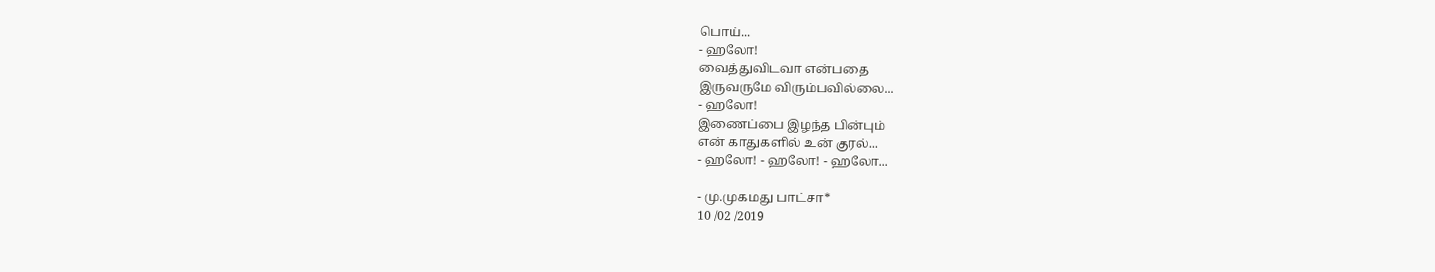பொய்...
- ஹலோ!
வைத்துவிடவா என்பதை
இருவருமே விரும்பவில்லை...
- ஹலோ!
இணைப்பை இழந்த பின்பும்
என் காதுகளில் உன் குரல்...
- ஹலோ! - ஹலோ! - ஹலோ...

- மு.முகமது பாட்சா*
10 /02 /2019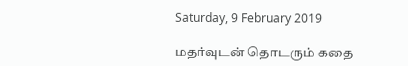Saturday, 9 February 2019

மதர்வுடன் தொடரும் கதை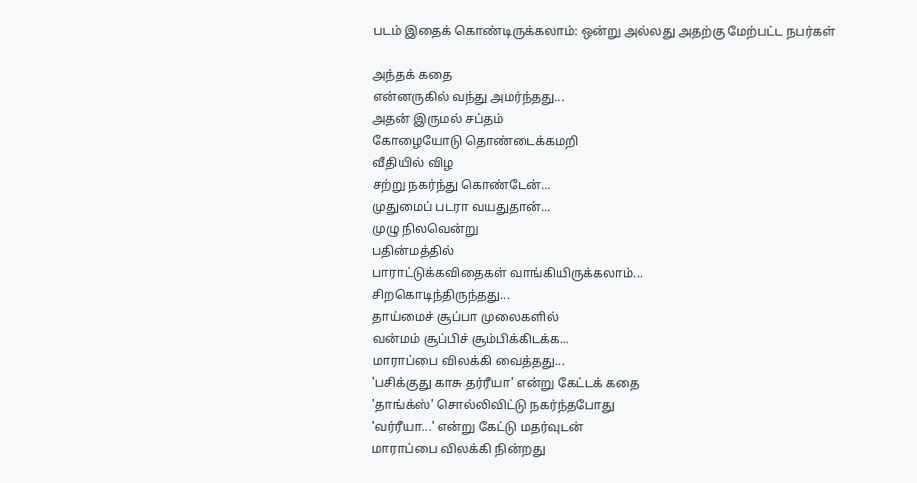படம் இதைக் கொண்டிருக்கலாம்: ஒன்று அல்லது அதற்கு மேற்பட்ட நபர்கள்

அந்தக் கதை
என்னருகில் வந்து அமர்ந்தது...
அதன் இருமல் சப்தம்
கோழையோடு தொண்டைக்கமறி
வீதியில் விழ
சற்று நகர்ந்து கொண்டேன்...
முதுமைப் படரா வயதுதான்...
முழு நிலவென்று
பதின்மத்தில்
பாராட்டுக்கவிதைகள் வாங்கியிருக்கலாம்...
சிறகொடிந்திருந்தது...
தாய்மைச் சூப்பா முலைகளில்
வன்மம் சூப்பிச் சூம்பிக்கிடக்க...
மாராப்பை விலக்கி வைத்தது...
'பசிக்குது காசு தர்ரீயா' என்று கேட்டக் கதை
'தாங்க்ஸ்' சொல்லிவிட்டு நகர்ந்தபோது
'வர்ரீயா...' என்று கேட்டு மதர்வுடன்
மாராப்பை விலக்கி நின்றது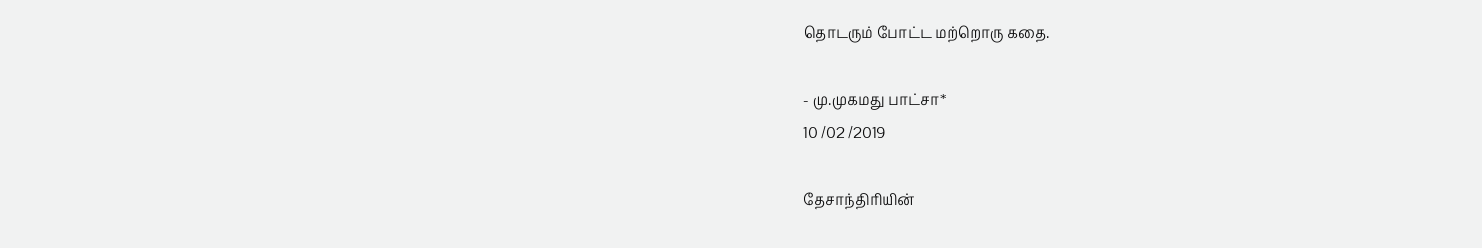தொடரும் போட்ட மற்றொரு கதை.

- மு.முகமது பாட்சா*
10 /02 /2019

தேசாந்திரியின்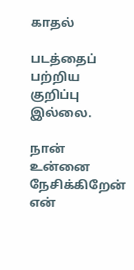காதல்

படத்தைப் பற்றிய குறிப்பு இல்லை.

நான் உன்னை நேசிக்கிறேன்
என்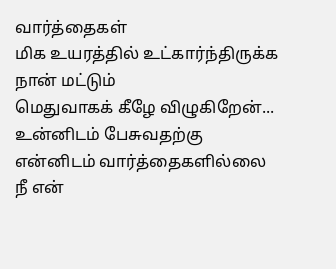வார்த்தைகள்
மிக உயரத்தில் உட்கார்ந்திருக்க
நான் மட்டும்
மெதுவாகக் கீழே விழுகிறேன்...
உன்னிடம் பேசுவதற்கு
என்னிடம் வார்த்தைகளில்லை
நீ என்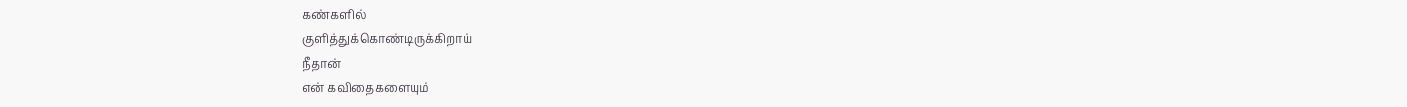கண்களில்
குளித்துக்கொண்டிருக்கிறாய்
நீதான்
என் கவிதைகளையும்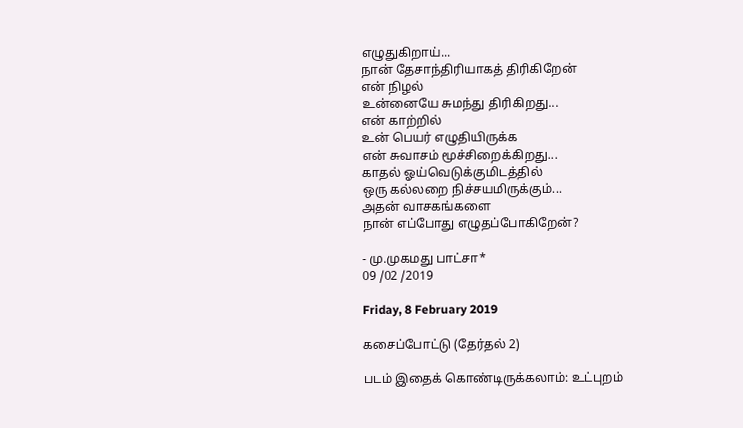எழுதுகிறாய்...
நான் தேசாந்திரியாகத் திரிகிறேன்
என் நிழல்
உன்னையே சுமந்து திரிகிறது...
என் காற்றில்
உன் பெயர் எழுதியிருக்க
என் சுவாசம் மூச்சிறைக்கிறது...
காதல் ஓய்வெடுக்குமிடத்தில்
ஒரு கல்லறை நிச்சயமிருக்கும்...
அதன் வாசகங்களை
நான் எப்போது எழுதப்போகிறேன்?

- மு.முகமது பாட்சா*
09 /02 /2019

Friday, 8 February 2019

கசைப்போட்டு (தேர்தல் 2)

படம் இதைக் கொண்டிருக்கலாம்: உட்புறம்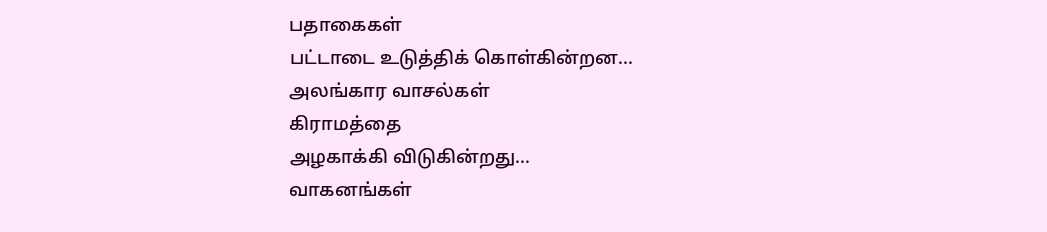பதாகைகள்
பட்டாடை உடுத்திக் கொள்கின்றன...
அலங்கார வாசல்கள்
கிராமத்தை
அழகாக்கி விடுகின்றது...
வாகனங்கள்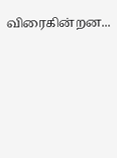விரைகின்றன...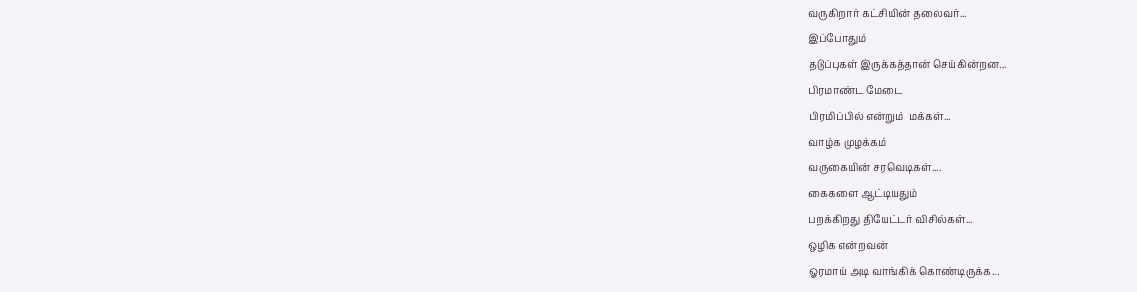வருகிறார் கட்சியின் தலைவர்...
இப்போதும்
தடுப்புகள் இருக்கத்தான் செய்கின்றன...
பிரமாண்ட மேடை
பிரமிப்பில் என்றும்  மக்கள்...
வாழ்க முழக்கம்
வருகையின் சரவெடிகள்....
கைகளை ஆட்டியதும்
பறக்கிறது தியேட்டர் விசில்கள்...
ஒழிக என்றவன்
ஓரமாய் அடி வாங்கிக் கொண்டிருக்க...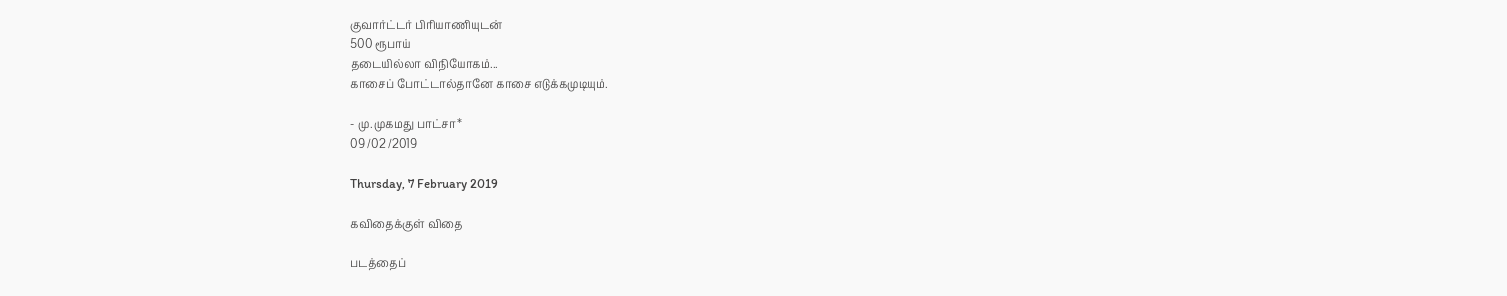குவார்ட்டர் பிரியாணியுடன்
500 ரூபாய்
தடையில்லா விநியோகம்...
காசைப் போட்டால்தானே காசை எடுக்கமுடியும்.

- மு.முகமது பாட்சா*
09 /02 /2019

Thursday, 7 February 2019

கவிதைக்குள் விதை

படத்தைப்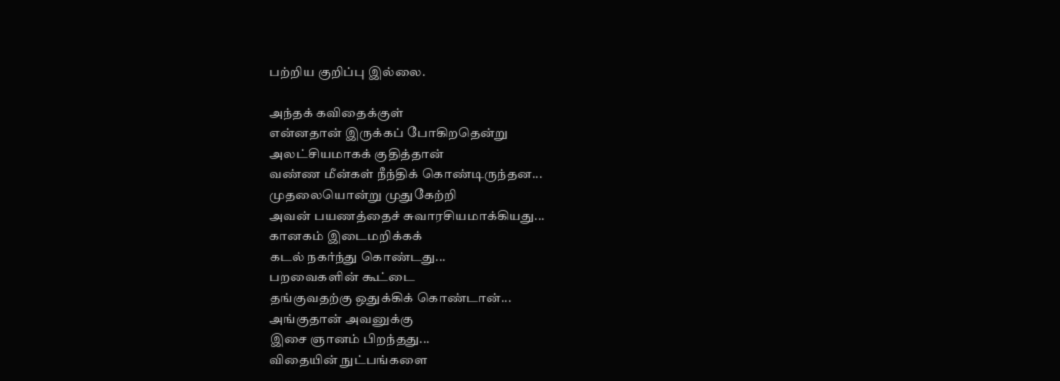பற்றிய குறிப்பு இல்லை.

அந்தக் கவிதைக்குள்
என்னதான் இருக்கப் போகிறதென்று
அலட்சியமாகக் குதித்தான்
வண்ண மீன்கள் நீந்திக் கொண்டிருந்தன...
முதலையொன்று முதுகேற்றி
அவன் பயணத்தைச் சுவாரசியமாக்கியது...
கானகம் இடைமறிக்கக்
கடல் நகர்ந்து கொண்டது...
பறவைகளின் கூட்டை
தங்குவதற்கு ஒதுக்கிக் கொண்டான்...
அங்குதான் அவனுக்கு
இசை ஞானம் பிறந்தது...
விதையின் நுட்பங்களை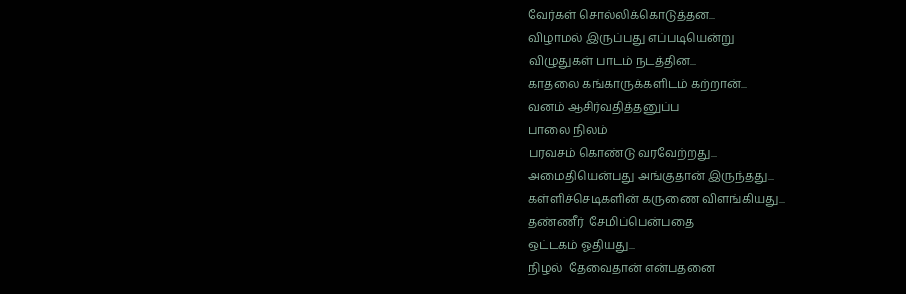வேர்கள் சொல்லிக்கொடுத்தன...
விழாமல் இருப்பது எப்படியென்று
விழுதுகள் பாடம் நடத்தின...
காதலை கங்காருக்களிடம் கற்றான்...
வனம் ஆசிர்வதித்தனுப்ப
பாலை நிலம்
பரவசம் கொண்டு வரவேற்றது...
அமைதியென்பது அங்குதான் இருந்தது...
கள்ளிச்செடிகளின் கருணை விளங்கியது...
தண்ணீர்  சேமிப்பென்பதை
ஒட்டகம் ஓதியது...
நிழல்  தேவைதான் என்பதனை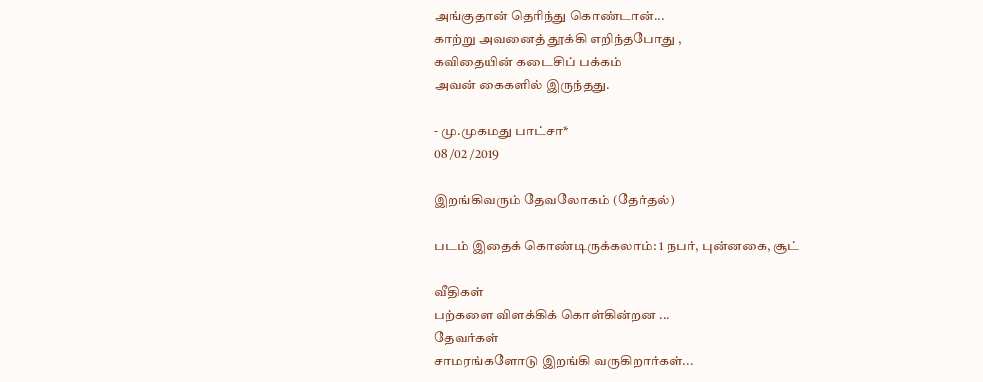அங்குதான் தெரிந்து கொண்டான்...
காற்று அவனைத் தூக்கி எறிந்தபோது ,
கவிதையின் கடைசிப் பக்கம்
அவன் கைகளில் இருந்தது.

- மு.முகமது பாட்சா*
08 /02 /2019

இறங்கிவரும் தேவலோகம் (தேர்தல்)

படம் இதைக் கொண்டிருக்கலாம்: 1 நபர், புன்னகை, சூட்

வீதிகள்
பற்களை விளக்கிக் கொள்கின்றன ...
தேவர்கள்
சாமரங்களோடு இறங்கி வருகிறார்கள்...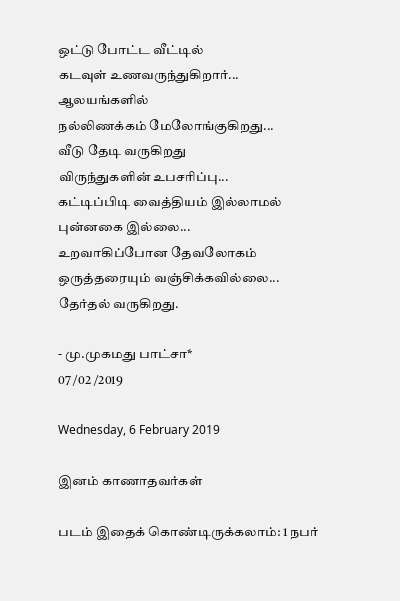ஒட்டு போட்ட வீட்டில்
கடவுள் உணவருந்துகிறார்...
ஆலயங்களில்
நல்லிணக்கம் மேலோங்குகிறது...
வீடு தேடி வருகிறது
விருந்துகளின் உபசரிப்பு...
கட்டிப்பிடி வைத்தியம் இல்லாமல்
புன்னகை இல்லை...
உறவாகிப்போன தேவலோகம்
ஒருத்தரையும் வஞ்சிக்கவில்லை...
தேர்தல் வருகிறது.

- மு.முகமது பாட்சா*
07 /02 /2019

Wednesday, 6 February 2019

இனம் காணாதவர்கள்

படம் இதைக் கொண்டிருக்கலாம்: 1 நபர்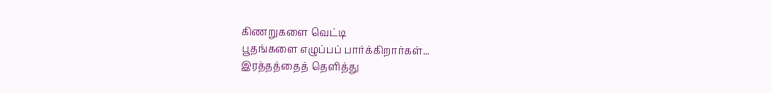கிணறுகளை வெட்டி
பூதங்களை எழுப்பப் பார்க்கிறார்கள்...
இரத்தத்தைத் தெளித்து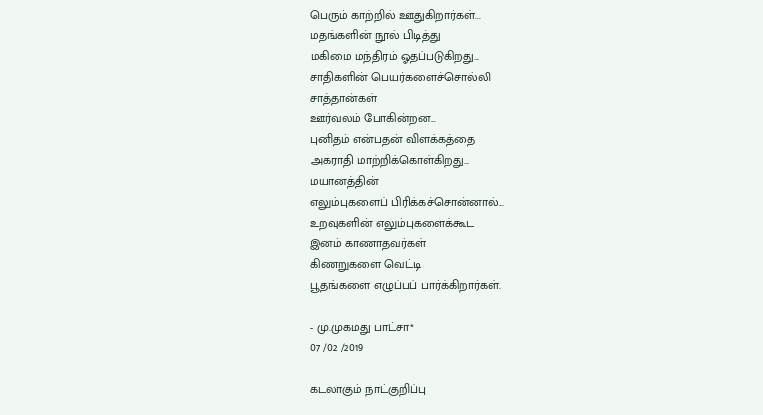பெரும் காற்றில் ஊதுகிறார்கள்...
மதங்களின் நூல் பிடித்து
மகிமை மந்திரம் ஓதப்படுகிறது...
சாதிகளின் பெயர்களைச்சொல்லி
சாத்தான்கள்
ஊர்வலம் போகின்றன...
புனிதம் என்பதன் விளக்கத்தை
அகராதி மாற்றிக்கொள்கிறது...
மயானத்தின்
எலும்புகளைப் பிரிக்கச்சொன்னால்...
உறவுகளின் எலும்புகளைக்கூட
இனம் காணாதவர்கள்
கிணறுகளை வெட்டி
பூதங்களை எழுப்பப் பார்க்கிறார்கள்.

- மு.முகமது பாட்சா*
07 /02 /2019

கடலாகும் நாட்குறிப்பு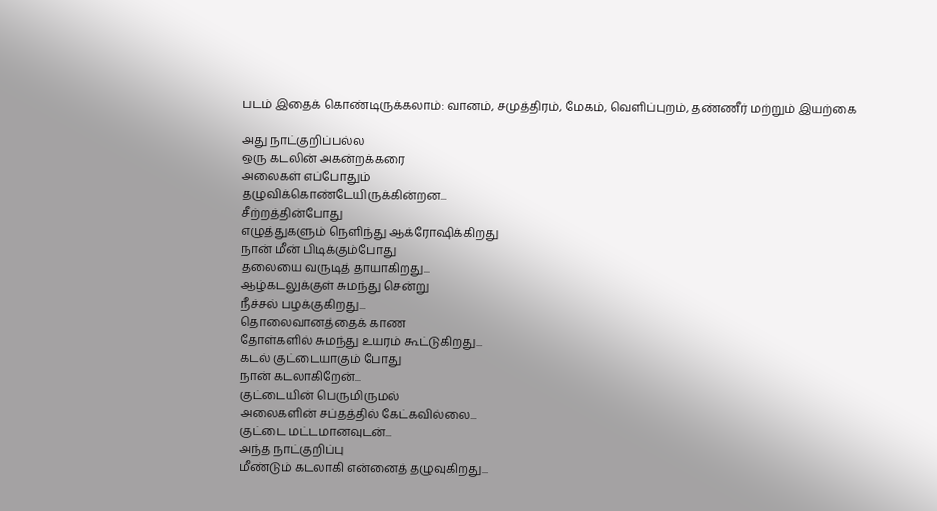படம் இதைக் கொண்டிருக்கலாம்: வானம், சமுத்திரம், மேகம், வெளிப்புறம், தண்ணீர் மற்றும் இயற்கை

அது நாட்குறிப்பல்ல
ஒரு கடலின் அகன்றக்கரை
அலைகள் எப்போதும்
தழுவிக்கொண்டேயிருக்கின்றன...
சீற்றத்தின்போது
எழுத்துகளும் நெளிந்து ஆக்ரோஷிக்கிறது
நான் மீன் பிடிக்கும்போது
தலையை வருடித் தாயாகிறது...
ஆழ்கடலுக்குள் சுமந்து சென்று
நீச்சல் பழக்குகிறது...
தொலைவானத்தைக் காண
தோள்களில் சுமந்து உயரம் கூட்டுகிறது...
கடல் குட்டையாகும் போது
நான் கடலாகிறேன்...
குட்டையின் பெருமிருமல்
அலைகளின் சப்தத்தில் கேட்கவில்லை...
குட்டை மட்டமானவுடன்...
அந்த நாட்குறிப்பு
மீண்டும் கடலாகி என்னைத் தழுவுகிறது...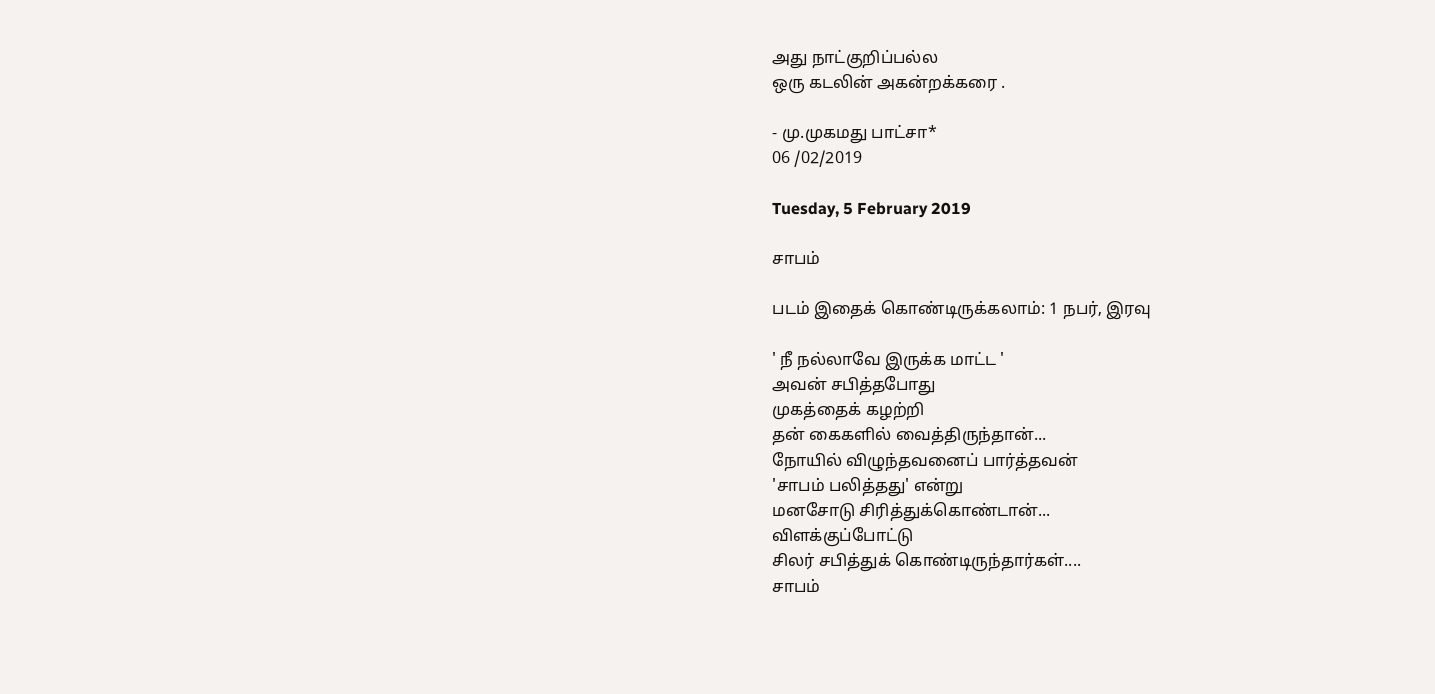அது நாட்குறிப்பல்ல
ஒரு கடலின் அகன்றக்கரை .

- மு.முகமது பாட்சா*
06 /02/2019

Tuesday, 5 February 2019

சாபம்

படம் இதைக் கொண்டிருக்கலாம்: 1 நபர், இரவு

' நீ நல்லாவே இருக்க மாட்ட '
அவன் சபித்தபோது
முகத்தைக் கழற்றி
தன் கைகளில் வைத்திருந்தான்...
நோயில் விழுந்தவனைப் பார்த்தவன்
'சாபம் பலித்தது' என்று
மனசோடு சிரித்துக்கொண்டான்...
விளக்குப்போட்டு
சிலர் சபித்துக் கொண்டிருந்தார்கள்....
சாபம்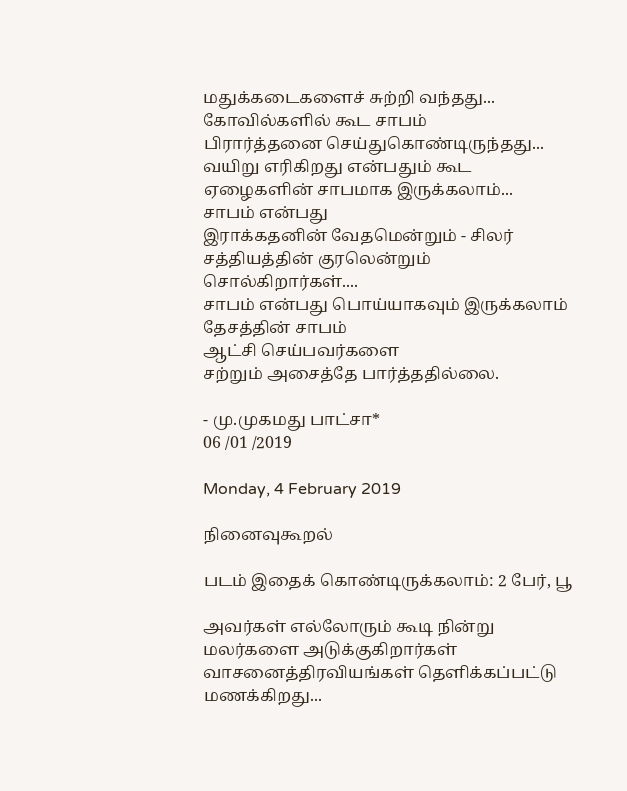மதுக்கடைகளைச் சுற்றி வந்தது...
கோவில்களில் கூட சாபம்
பிரார்த்தனை செய்துகொண்டிருந்தது...
வயிறு எரிகிறது என்பதும் கூட
ஏழைகளின் சாபமாக இருக்கலாம்...
சாபம் என்பது
இராக்கதனின் வேதமென்றும் - சிலர்
சத்தியத்தின் குரலென்றும்
சொல்கிறார்கள்....
சாபம் என்பது பொய்யாகவும் இருக்கலாம்
தேசத்தின் சாபம்
ஆட்சி செய்பவர்களை
சற்றும் அசைத்தே பார்த்ததில்லை.

- மு.முகமது பாட்சா*
06 /01 /2019

Monday, 4 February 2019

நினைவுகூறல்

படம் இதைக் கொண்டிருக்கலாம்: 2 பேர், பூ

அவர்கள் எல்லோரும் கூடி நின்று
மலர்களை அடுக்குகிறார்கள்
வாசனைத்திரவியங்கள் தெளிக்கப்பட்டு
மணக்கிறது...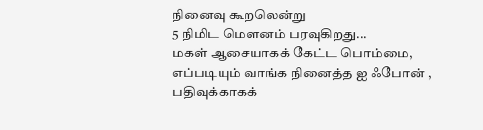நினைவு கூறலென்று
5 நிமிட மௌனம் பரவுகிறது...
மகள் ஆசையாகக் கேட்ட பொம்மை,
எப்படியும் வாங்க நினைத்த ஐ ஃபோன் ,
பதிவுக்காகக்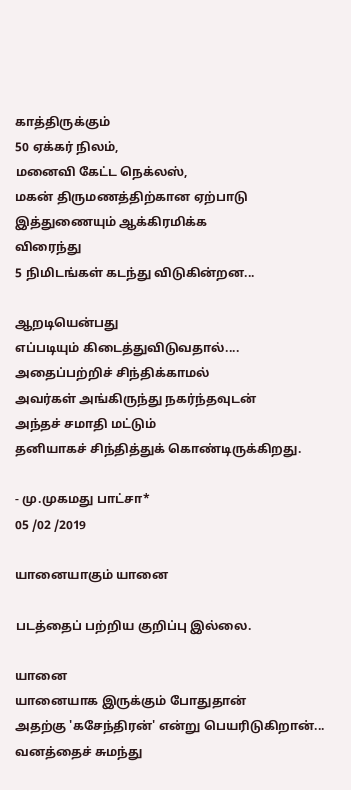காத்திருக்கும்
50 ஏக்கர் நிலம்,
மனைவி கேட்ட நெக்லஸ்,
மகன் திருமணத்திற்கான ஏற்பாடு
இத்துணையும் ஆக்கிரமிக்க
விரைந்து
5 நிமிடங்கள் கடந்து விடுகின்றன...

ஆறடியென்பது
எப்படியும் கிடைத்துவிடுவதால்....
அதைப்பற்றிச் சிந்திக்காமல்
அவர்கள் அங்கிருந்து நகர்ந்தவுடன்
அந்தச் சமாதி மட்டும்
தனியாகச் சிந்தித்துக் கொண்டிருக்கிறது.

- மு.முகமது பாட்சா*
05 /02 /2019

யானையாகும் யானை

படத்தைப் பற்றிய குறிப்பு இல்லை.

யானை
யானையாக இருக்கும் போதுதான்
அதற்கு 'கசேந்திரன்' என்று பெயரிடுகிறான்...
வனத்தைச் சுமந்து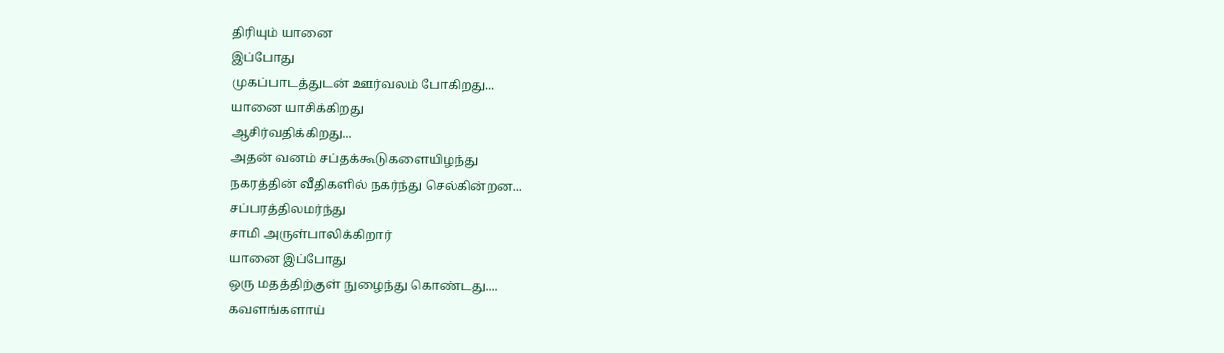திரியும் யானை
இப்போது
முகப்பாடத்துடன் ஊர்வலம் போகிறது...
யானை யாசிக்கிறது
ஆசிர்வதிக்கிறது...
அதன் வனம் சப்தக்கூடுகளையிழந்து
நகரத்தின் வீதிகளில் நகர்ந்து செல்கின்றன...
சப்பரத்திலமர்ந்து
சாமி அருள்பாலிக்கிறார்
யானை இப்போது
ஒரு மதத்திற்குள் நுழைந்து கொண்டது....
கவளங்களாய்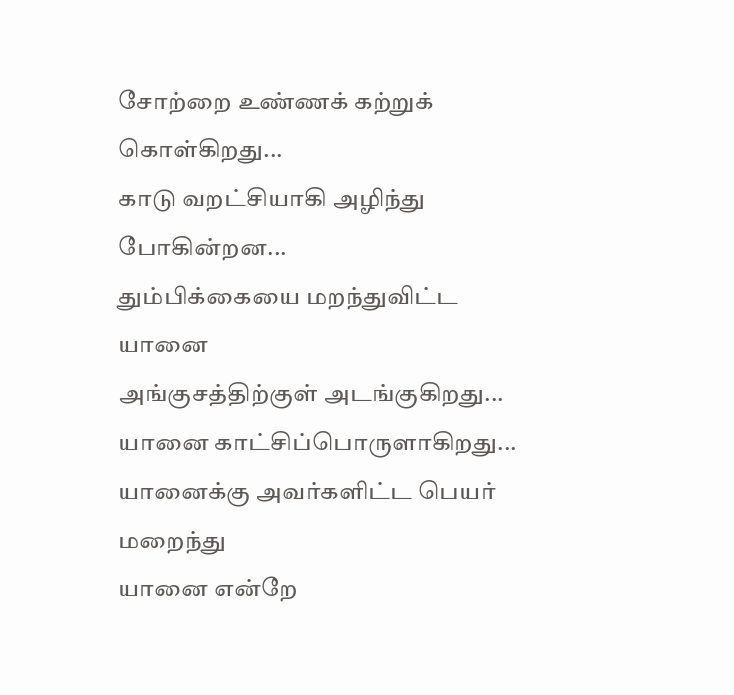சோற்றை உண்ணக் கற்றுக் கொள்கிறது...
காடு வறட்சியாகி அழிந்து போகின்றன...
தும்பிக்கையை மறந்துவிட்ட யானை
அங்குசத்திற்குள் அடங்குகிறது...
யானை காட்சிப்பொருளாகிறது...
யானைக்கு அவர்களிட்ட பெயர் மறைந்து
யானை என்றே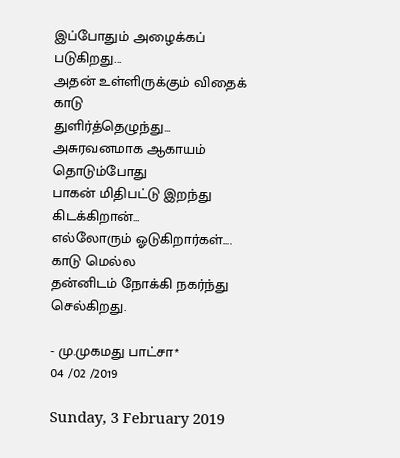இப்போதும் அழைக்கப் படுகிறது...
அதன் உள்ளிருக்கும் விதைக் காடு
துளிர்த்தெழுந்து...
அசுரவனமாக ஆகாயம் தொடும்போது
பாகன் மிதிபட்டு இறந்து கிடக்கிறான்...
எல்லோரும் ஓடுகிறார்கள்....
காடு மெல்ல
தன்னிடம் நோக்கி நகர்ந்து செல்கிறது.

- மு.முகமது பாட்சா*
04 /02 /2019

Sunday, 3 February 2019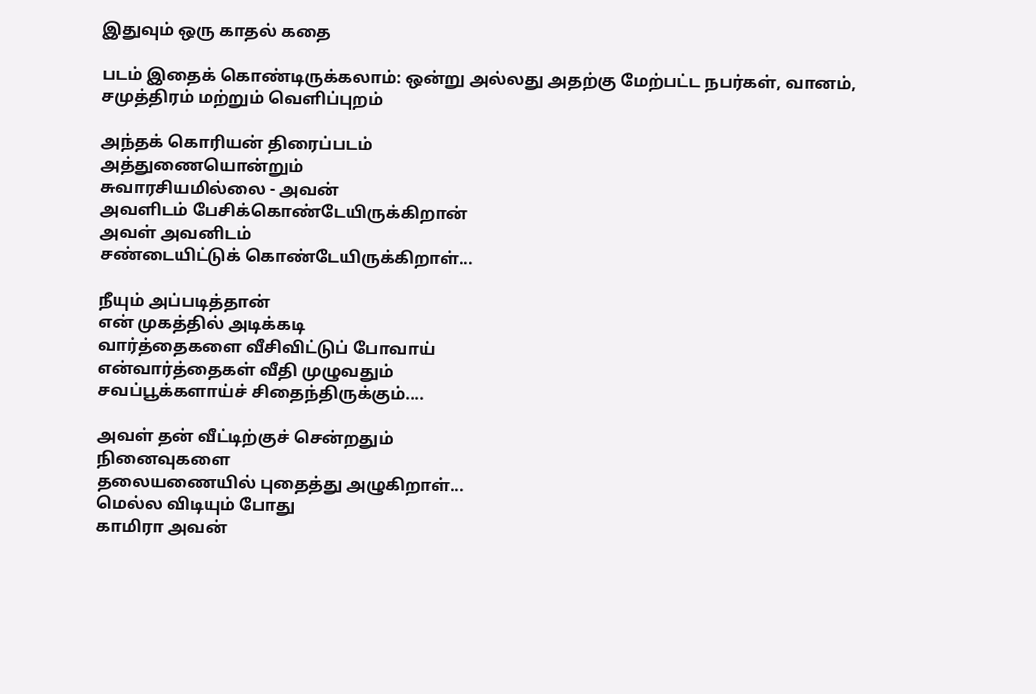இதுவும் ஒரு காதல் கதை

படம் இதைக் கொண்டிருக்கலாம்: ஒன்று அல்லது அதற்கு மேற்பட்ட நபர்கள், வானம், சமுத்திரம் மற்றும் வெளிப்புறம்

அந்தக் கொரியன் திரைப்படம்
அத்துணையொன்றும்
சுவாரசியமில்லை - அவன்
அவளிடம் பேசிக்கொண்டேயிருக்கிறான்
அவள் அவனிடம்
சண்டையிட்டுக் கொண்டேயிருக்கிறாள்...

நீயும் அப்படித்தான்
என் முகத்தில் அடிக்கடி
வார்த்தைகளை வீசிவிட்டுப் போவாய்
என்வார்த்தைகள் வீதி முழுவதும்
சவப்பூக்களாய்ச் சிதைந்திருக்கும்....

அவள் தன் வீட்டிற்குச் சென்றதும்
நினைவுகளை
தலையணையில் புதைத்து அழுகிறாள்...
மெல்ல விடியும் போது
காமிரா அவன்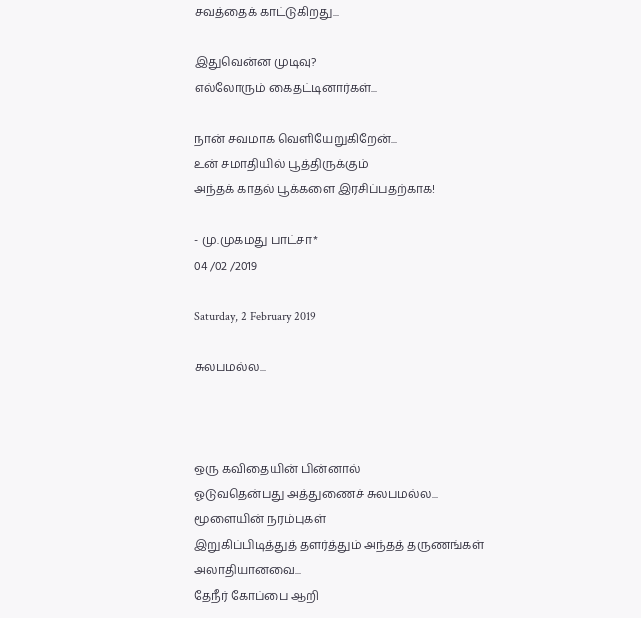சவத்தைக் காட்டுகிறது...

இதுவென்ன முடிவு?
எல்லோரும் கைதட்டினார்கள்...

நான் சவமாக வெளியேறுகிறேன்...
உன் சமாதியில் பூத்திருக்கும்
அந்தக் காதல் பூக்களை இரசிப்பதற்காக!

- மு.முகமது பாட்சா*
04 /02 /2019

Saturday, 2 February 2019

சுலபமல்ல...



ஒரு கவிதையின் பின்னால்
ஓடுவதென்பது அத்துணைச் சுலபமல்ல...
மூளையின் நரம்புகள்
இறுகிப்பிடித்துத் தளர்த்தும் அந்தத் தருணங்கள்
அலாதியானவை...
தேநீர் கோப்பை ஆறி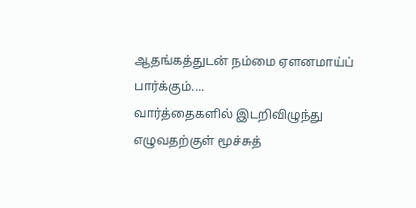ஆதங்கத்துடன் நம்மை ஏளனமாய்ப் பார்க்கும்....
வார்த்தைகளில் இடறிவிழுந்து
எழுவதற்குள் மூச்சுத்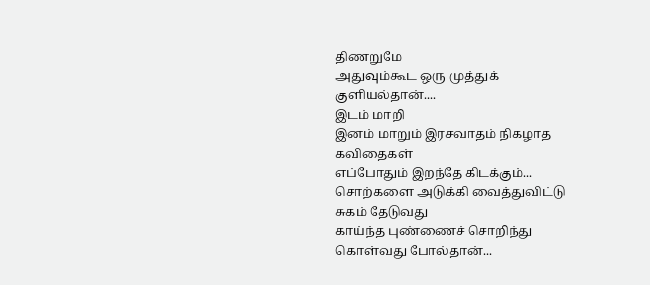திணறுமே
அதுவும்கூட ஒரு முத்துக் குளியல்தான்....
இடம் மாறி
இனம் மாறும் இரசவாதம் நிகழாத கவிதைகள்
எப்போதும் இறந்தே கிடக்கும்...
சொற்களை அடுக்கி வைத்துவிட்டு
சுகம் தேடுவது
காய்ந்த புண்ணைச் சொறிந்து கொள்வது போல்தான்...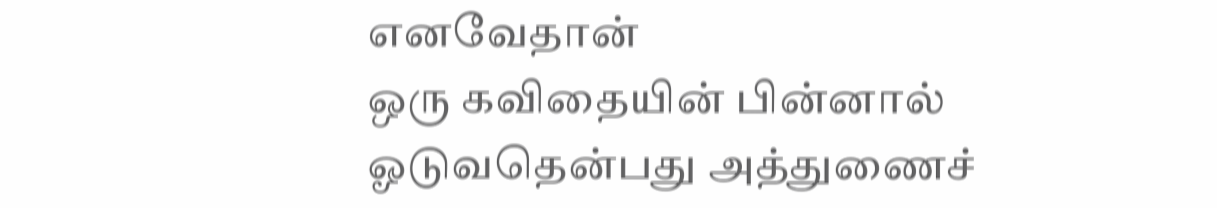எனவேதான்
ஒரு கவிதையின் பின்னால்
ஓடுவதென்பது அத்துணைச்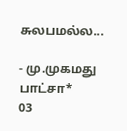சுலபமல்ல...

- மு.முகமது பாட்சா*
03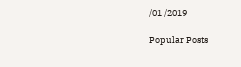/01 /2019

Popular Posts